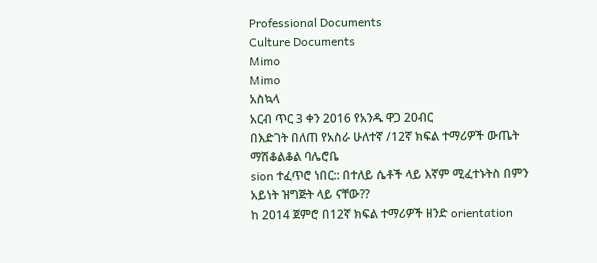Professional Documents
Culture Documents
Mimo
Mimo
አስኳላ
አርብ ጥር 3 ቀን 2016 የአንዱ ዋጋ 20ብር
በእድገት በለጠ የአስራ ሁለተኛ /12ኛ ክፍል ተማሪዎች ውጤት ማሽቆልቆል ባሌሮቤ
sion ተፈጥሮ ነበር:: በተለይ ሴቶች ላይ እኛም ሚፈተኑትስ በምን አይነት ዝግጅት ላይ ናቸው??
ከ 2014 ጀምሮ በ12ኛ ክፍል ተማሪዎች ዘንድ orientation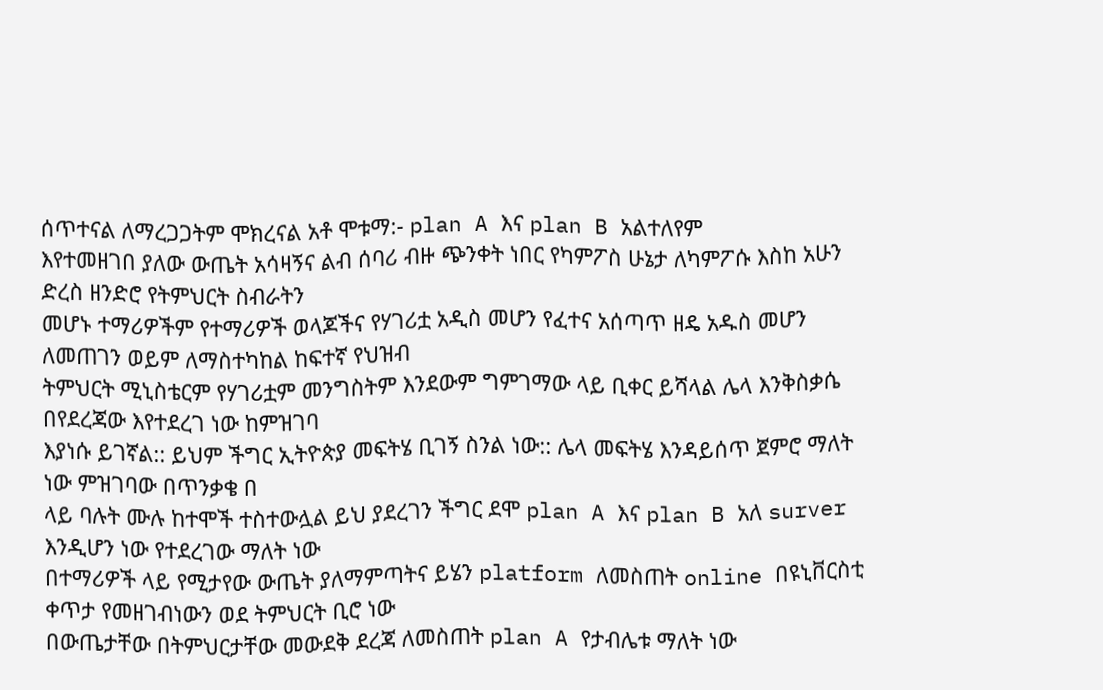ሰጥተናል ለማረጋጋትም ሞክረናል አቶ ሞቱማ:- plan A እና plan B አልተለየም
እየተመዘገበ ያለው ውጤት አሳዛኝና ልብ ሰባሪ ብዙ ጭንቀት ነበር የካምፖስ ሁኔታ ለካምፖሱ እስከ አሁን ድረስ ዘንድሮ የትምህርት ስብራትን
መሆኑ ተማሪዎችም የተማሪዎች ወላጆችና የሃገሪቷ አዲስ መሆን የፈተና አሰጣጥ ዘዴ አዱስ መሆን ለመጠገን ወይም ለማስተካከል ከፍተኛ የህዝብ
ትምህርት ሚኒስቴርም የሃገሪቷም መንግስትም እንደውም ግምገማው ላይ ቢቀር ይሻላል ሌላ እንቅስቃሴ በየደረጃው እየተደረገ ነው ከምዝገባ
እያነሱ ይገኛል:: ይህም ችግር ኢትዮጵያ መፍትሄ ቢገኝ ስንል ነው:: ሌላ መፍትሄ እንዳይሰጥ ጀምሮ ማለት ነው ምዝገባው በጥንቃቄ በ
ላይ ባሉት ሙሉ ከተሞች ተስተውሏል ይህ ያደረገን ችግር ደሞ plan A እና plan B አለ surver እንዲሆን ነው የተደረገው ማለት ነው
በተማሪዎች ላይ የሚታየው ውጤት ያለማምጣትና ይሄን platform ለመስጠት online በዩኒቨርስቲ ቀጥታ የመዘገብነውን ወደ ትምህርት ቢሮ ነው
በውጤታቸው በትምህርታቸው መውደቅ ደረጃ ለመስጠት plan A የታብሌቱ ማለት ነው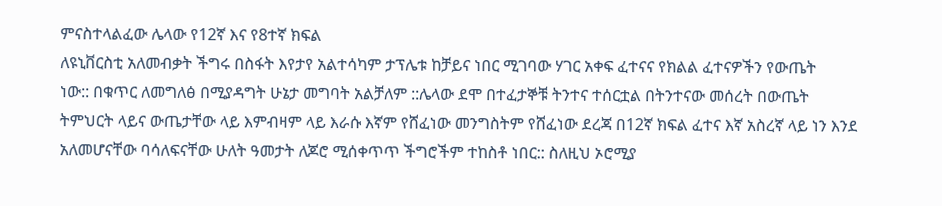ምናስተላልፈው ሌላው የ12ኛ እና የ8ተኛ ክፍል
ለዩኒቨርስቲ አለመብቃት ችግሩ በስፋት እየታየ አልተሳካም ታፕሌቱ ከቻይና ነበር ሚገባው ሃገር አቀፍ ፈተናና የክልል ፈተናዎችን የውጤት
ነው:: በቁጥር ለመግለፅ በሚያዳግት ሁኔታ መግባት አልቻለም ::ሌላው ደሞ በተፈታኞቹ ትንተና ተሰርቷል በትንተናው መሰረት በውጤት
ትምህርት ላይና ውጤታቸው ላይ እምብዛም ላይ እራሱ እኛም የሸፈነው መንግስትም የሸፈነው ደረጃ በ12ኛ ክፍል ፈተና እኛ አስረኛ ላይ ነን እንደ
አለመሆናቸው ባሳለፍናቸው ሁለት ዓመታት ለጆሮ ሚሰቀጥጥ ችግሮችም ተከስቶ ነበር:: ስለዚህ ኦሮሚያ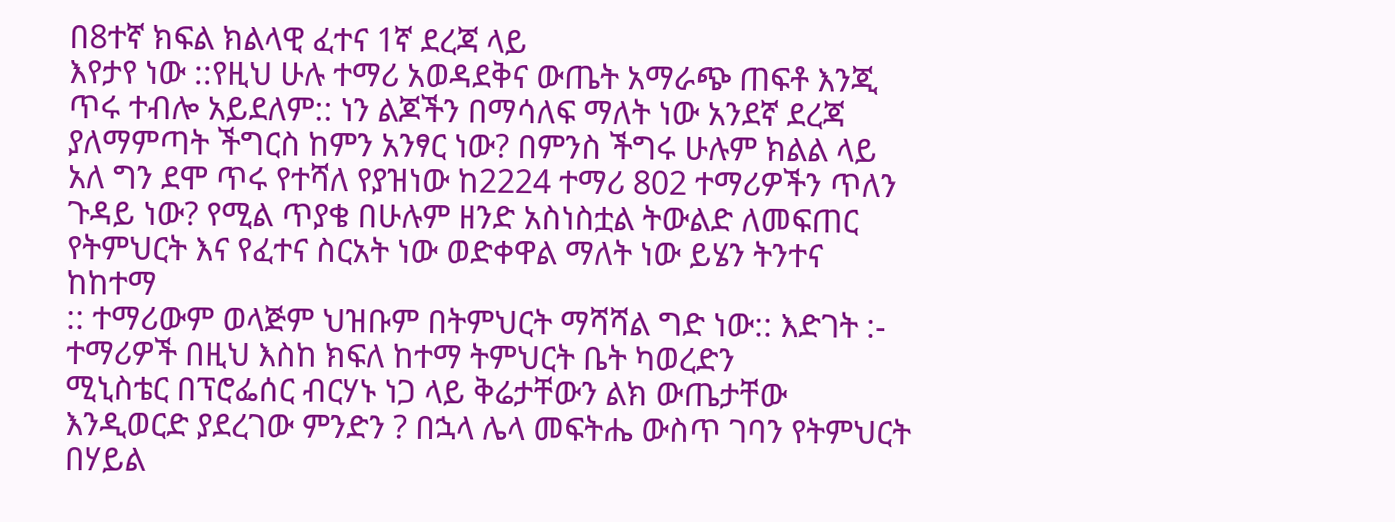በ8ተኛ ክፍል ክልላዊ ፈተና 1ኛ ደረጃ ላይ
እየታየ ነው ::የዚህ ሁሉ ተማሪ አወዳደቅና ውጤት አማራጭ ጠፍቶ እንጂ ጥሩ ተብሎ አይደለም:: ነን ልጆችን በማሳለፍ ማለት ነው አንደኛ ደረጃ
ያለማምጣት ችግርስ ከምን አንፃር ነው? በምንስ ችግሩ ሁሉም ክልል ላይ አለ ግን ደሞ ጥሩ የተሻለ የያዝነው ከ2224 ተማሪ 802 ተማሪዎችን ጥለን
ጉዳይ ነው? የሚል ጥያቄ በሁሉም ዘንድ አስነስቷል ትውልድ ለመፍጠር የትምህርት እና የፈተና ስርአት ነው ወድቀዋል ማለት ነው ይሄን ትንተና ከከተማ
:: ተማሪውም ወላጅም ህዝቡም በትምህርት ማሻሻል ግድ ነው:: እድገት :- ተማሪዎች በዚህ እስከ ክፍለ ከተማ ትምህርት ቤት ካወረድን
ሚኒስቴር በፕሮፌሰር ብርሃኑ ነጋ ላይ ቅሬታቸውን ልክ ውጤታቸው እንዲወርድ ያደረገው ምንድን ? በኋላ ሌላ መፍትሔ ውስጥ ገባን የትምህርት
በሃይል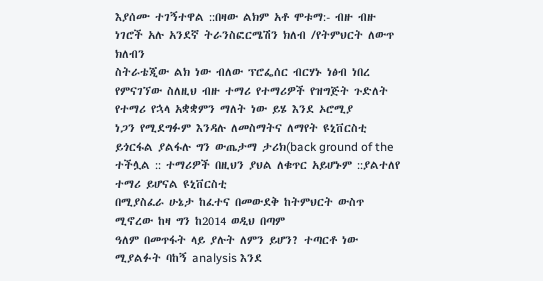እያሰሙ ተገኝተዋል ::በዛው ልክም አቶ ሞቱማ:- ብዙ ብዙ ነገሮች አሉ አንደኛ ትራንስፎርሜሽን ክለብ /የትምህርት ለውጥ ክለብን
ስትራቴጂው ልክ ነው ብለው ፕሮፌሰር ብርሃኑ ነፅብ ነበረ የምናገኘው ስለዚህ ብዙ ተማሪ የተማሪዎች የዝግጅት ጉድለት የተማሪ የኋላ አቋቋምን ማለት ነው ይሄ እንደ ኦሮሚያ
ነጋን የሚደግፉም እንዳሉ ለመስማትና ለማየት ዩኒቨርስቲ ይጎርፋል ያልፋሉ ግን ውጤታማ ታሪክ(back ground of the
ተችሏል :: ተማሪዎች በዚህን ያህል ለቁጥር አይሆኑም ::ያልተለየ ተማሪ ይሆናል ዩኒቨርስቲ
በሚያስፈራ ሁኔታ ከፈተና በመውደቅ ከትምህርት ውስጥ ሚኖረው ከዛ ግን ከ2014 ወዲህ በጣም
ዓለም በመጥፋት ላይ ያሉት ለምን ይሆን? ተጣርቶ ነው ሚያልፉት ባከኝ analysis እንደ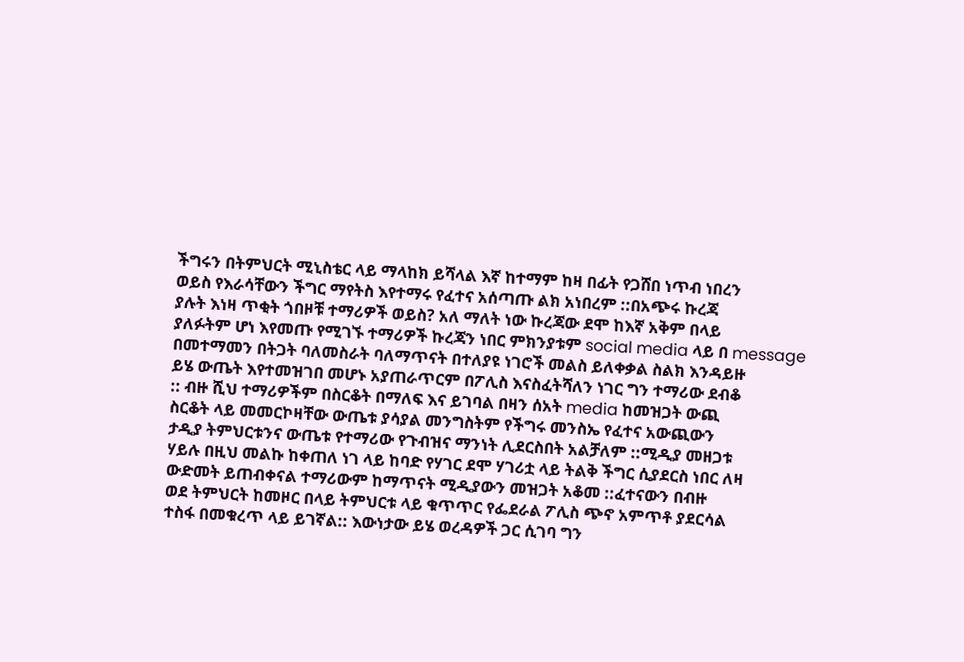ችግሩን በትምህርት ሚኒስቴር ላይ ማላከክ ይሻላል እኛ ከተማም ከዛ በፊት የጋሸበ ነጥብ ነበረን
ወይስ የእራሳቸውን ችግር ማየትስ እየተማሩ የፈተና አሰጣጡ ልክ አነበረም ::በአጭሩ ኩረጃ
ያሉት እነዛ ጥቂት ጎበዞቹ ተማሪዎች ወይስ? አለ ማለት ነው ኩረጃው ደሞ ከእኛ አቅም በላይ
ያለፉትም ሆነ እየመጡ የሚገኙ ተማሪዎች ኩረጃን ነበር ምክንያቱም social media ላይ በ message
በመተማመን በትጋት ባለመስራት ባለማጥናት በተለያዩ ነገሮች መልስ ይለቀቃል ስልክ እንዳይዙ
ይሄ ውጤት እየተመዝገበ መሆኑ አያጠራጥርም በፖሊስ እናስፈትሻለን ነገር ግን ተማሪው ደብቆ
:: ብዙ ሺህ ተማሪዎችም በስርቆት በማለፍ እና ይገባል በዛን ሰአት media ከመዝጋት ውጪ
ስርቆት ላይ መመርኮዛቸው ውጤቱ ያሳያል መንግስትም የችግሩ መንስኤ የፈተና አውጪውን
ታዲያ ትምህርቱንና ውጤቱ የተማሪው የጉብዝና ማንነት ሊደርስበት አልቻለም ::ሚዲያ መዘጋቱ
ሃይሉ በዚህ መልኩ ከቀጠለ ነገ ላይ ከባድ የሃገር ደሞ ሃገሪቷ ላይ ትልቅ ችግር ሲያደርስ ነበር ለዛ
ውድመት ይጠብቀናል ተማሪውም ከማጥናት ሚዲያውን መዝጋት አቆመ ::ፈተናውን በብዙ
ወደ ትምህርት ከመዞር በላይ ትምህርቱ ላይ ቁጥጥር የፌደራል ፖሊስ ጭኖ አምጥቶ ያደርሳል
ተስፋ በመቁረጥ ላይ ይገኛል:: እውነታው ይሄ ወረዳዎች ጋር ሲገባ ግን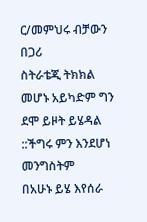ር/መምህሩ ብቻውን በጋሪ
ስትራቴጂ ትክክል መሆኑ አይካድም ግን ደሞ ይዞት ይሄዳል ::ችግሩ ምን እንደሆነ መንግስትም
በአሁኑ ይሄ እየሰራ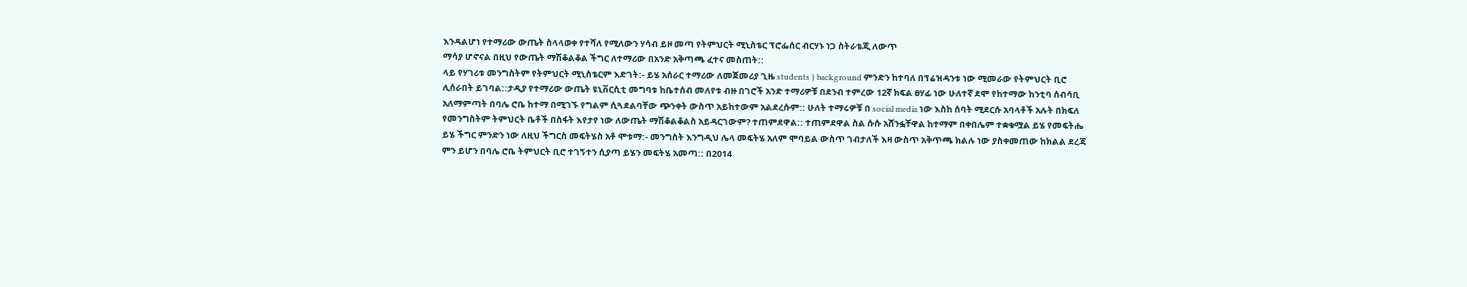እንዳልሆነ የተማሪው ውጤት ስላላወቀ የተሻለ የሚለውን ሃሳብ ይዞ መጣ የትምህርት ሚኒስቴር ፕሮፌሰር ብርሃኑ ነጋ ስትራቴጂ ለውጥ
ማሳያ ሆኖናል በዚህ የውጤት ማሽቆልቆል ችግር ለተማሪው በአንድ አቅጣጫ ፈተና መስጠት::
ላይ የሃገሪቱ መንግስትም የትምህርት ሚኒስቴርም እድገት:- ይሄ አሰራር ተማሪው ለመጀመሪያ ጊዜ students ) background ምንድን ከተባለ በፕሬዝዳንቱ ነው ሚመራው የትምህርት ቢሮ
ሊሰራበት ይገባል::ታዲያ የተማሪው ውጤት ዩኒቨርሲቲ መግባቱ ከቤተሰብ መለየቱ ብዙ በገሮች አንድ ተማሪዎቹ በደንብ ተምረው 12ኛ ክፍል ፀሃፊ ነው ሁለተኛ ደሞ የከተማው ከንቲባ ሰብሳቢ
አለማምጣት በባሌ ሮቤ ከተማ በሚገኙ የግልም ሲጓደልባቸው ጭንቀት ውስጥ አይከተውም አልደረሱም:: ሁለት ተማሩዎቹ በ social media ነው እስከ ሰባት ሚደርሱ አባላቶች አሉት በክፍለ
የመንግስትም ትምህርት ቤቶች በስፋት እየታየ ነው ለውጤት ማሽቆልቆልስ አይዳርገውም? ተጠምደዋል:: ተጠምደዋል ስል ሱሱ አሸንፏቸዋል ከተማም በቀበሌም ተቋቁሟል ይሄ የመፍትሔ
ይሄ ችግር ምንድን ነው ለዚህ ችግርስ መፍትሄስ አቶ ሞቱማ:- መንግስት እንግዲህ ሌላ መፍትሄ አለም ሞባይል ውስጥ ገብታለች እዛ ውስጥ አቅጥጫ ክልሉ ነው ያስቀመጠው ከክልል ደረጃ
ምን ይሆን በባሌ ሮቤ ትምህርት ቢሮ ተገኝተን ሲያጣ ይሄን መፍትሄ አመጣ:: በ2014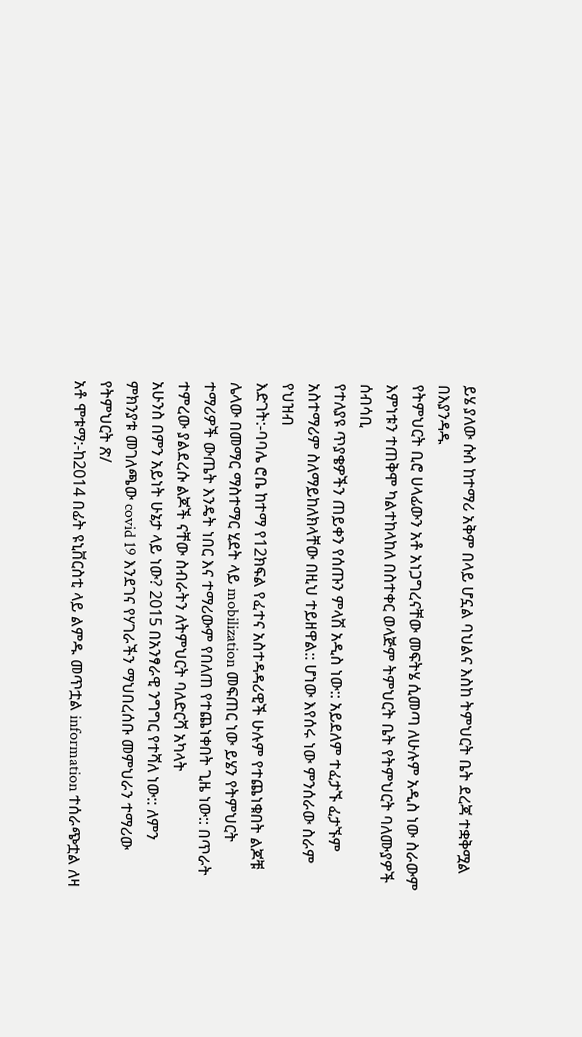ይሄ ያለው ሱስ ከተማሪ አቅም በላይ ሆኗል ባህልና እስከ ትምህርት ቤት ደረጃ ተቋቅሟል በእያንዳዱ
የትምህርት ቢሮ ሀላፊውን አቶ አነጋግረናቸው መፍትሄ ሲመጣ ለሁሉም አዲስ ነው ስራውም እምነቱን ተጠቅሞ ካልተከላከለ በስተቀር ወላጅም ትምህርት ቤት የትምህርት ባለሙያዎች ሰብሳቢ
የተለያዩ ጥያቄዎችን ጠይቀን የሰጡን ምላሽ አዲስ ነው:: አይደለም ተፈታኙ ፈታኙም አስተማሪም ስለማይከለክላቸው በዚህ ተይዘዋል:: ሆነው እየሰሩ ነው ምንሰራው ስራም የህዝብ
እድገት:-ባባሌ ሮቤ ከተማ የ12ክፍል የፈተና አስተዳዳሪዊች ሁሉም የተጨነቁበት ልጆቹ ሌላው በመማር ማስተማር ሂደት ላይ mobilization መፍጠር ነው ይሄን የትምህርት
ተማሪዎች ውጤት እንዴት ነበር እና ተማሪውም የበለጠ የተጨነቀበት ጊዜ ነው:: በጥራት ተምረው ያልደረሱ ልጆች ናቸው ስብራትን ለትምህርት ባለድርሻ አካላት
አሁንስ በምን አይነት ሁኔታ ላይ ነው? 2015 በአንፃራዊ ንግግር የተሻለ ነው:: ለምን ምክንያቱ መገለጫው covid 19 እንደገና የሃገራችን ማህበረሰቡ መምህራን ተማሪው የትምህርት ጽ/
አቶ ሞቱማ:-ከ2014 በፊት ዩኒቨርስቲ ላይ ልምዱ መጥቷል information ተሰራጭቷል ለዛ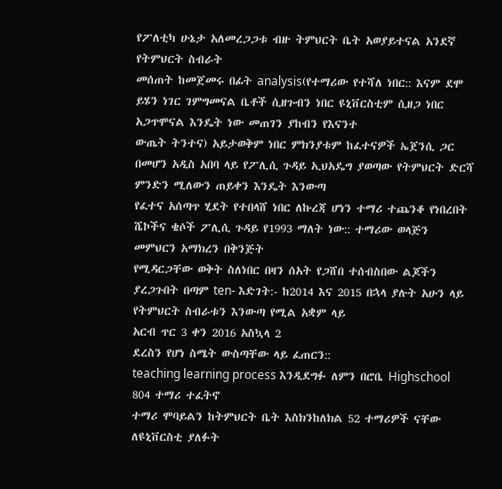የፖለቲካ ሁኔታ አለመረጋጋቱ ብዙ ትምህርት ቤት አወያይተናል አንደኛ የትምህርት ስብራት
መሰጠት ከመጀመሩ በፊት analysis(የተማሪው የተሻለ ነበር:: እናም ደሞ ይሄን ነገር ገምግመናል ቤቶች ሲዘጉብን ነበር ዩኒቨርስቲም ሲዘጋ ነበር አጋጥሞናል እንዴት ነው መጠገን ያከብን የእናንተ
ውጤት ትንተና) አይታወቅም ነበር ምክንያቱም ከፈተናዎች ኤጀንሲ ጋር በመሆን አዲስ አበባ ላይ የፖሊሲ ጉዳይ ኢህአዴግ ያወጣው የትምህርት ድርሻ ምንድን ሚለውን ጠይቀን እንዴት እንውጣ
የፈተና አሰጣጥ ሂደት የተበላሸ ነበር ለኩረጃ ሆነን ተማሪ ተጨንቆ የነበረበት ሼኮችና ቄሶች ፖሊሲ ጉዳይ የ1993 ማለት ነው:: ተማሪው ወላጅን መምህርን አማክረን በቅንጅት
የሚዳርጋቸው ወቅት ስለነበር በዛን ሰአት የጋሸበ ተሰብስበው ልጆችን ያረጋጉበት በጣም ten- እድገት:- ከ2014 እና 2015 በኋላ ያሉት አሁን ላይ የትምህርት ስብራቱን እንውጣ የሚል አቋም ላይ
አርብ ጥር 3 ቀን 2016 አስኳላ 2
ደረስን የሆነ ስሜት ውስጣቸው ላይ ፈጠርን::
teaching learning process እንዲደግፉ ለምን በሮቤ Highschool 804 ተማሪ ተፈትኖ
ተማሪ ሞባይልን ከትምህርት ቤት እስክንከለክል 52 ተማሪዎች ናቸው ለዩኒቨርስቲ ያለፉት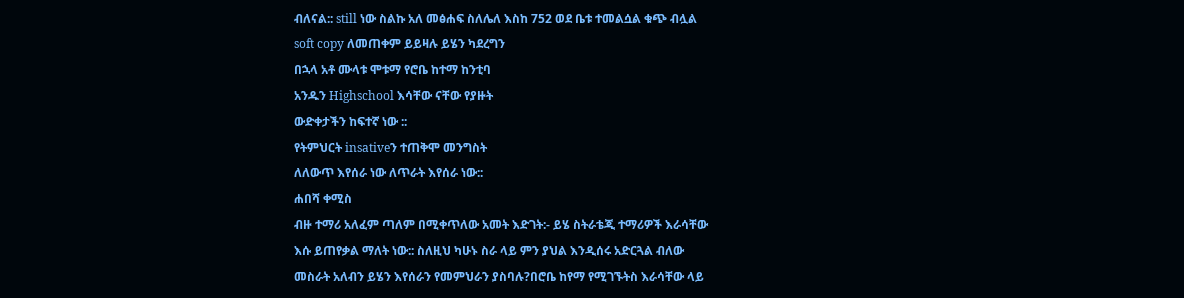ብለናል:: still ነው ስልኩ አለ መፅሐፍ ስለሌለ እስከ 752 ወደ ቤቱ ተመልሷል ቁጭ ብሏል
soft copy ለመጠቀም ይይዛሉ ይሄን ካደረግን
በኋላ አቶ ሙላቱ ሞቱማ የሮቤ ከተማ ከንቲባ
አንዱን Highschool እሳቸው ናቸው የያዙት
ውድቀታችን ከፍተኛ ነው ::
የትምህርት insativeን ተጠቅሞ መንግስት
ለለውጥ እየሰራ ነው ለጥራት እየሰራ ነው::
ሐበሻ ቀሚስ
ብዙ ተማሪ አለፈም ጣለም በሚቀጥለው አመት እድገት:- ይሄ ስትራቴጂ ተማሪዎች እራሳቸው
እሱ ይጠየቃል ማለት ነው:: ስለዚህ ካሁኑ ስራ ላይ ምን ያህል እንዲሰሩ አድርጓል ብለው
መስራት አለብን ይሄን እየሰራን የመምህራን ያስባሉ?በሮቤ ከየማ የሚገኙትስ እራሳቸው ላይ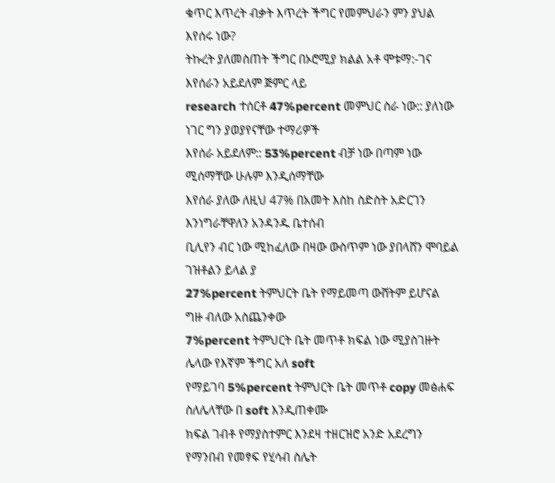ቁጥር እጥረት ብቃት እጥረት ችግር የመምህራን ምን ያህል እየሰሩ ነው?
ትኩረት ያለመስጠት ችግር በኦሮሚያ ክልል አቶ ሞቱማ:-ገና እየሰራን አይደለም ጅምር ላይ
research ተሰርቶ 47%percent መምህር ስራ ነው:: ያለነው ነገር ግን ያወያየናቸው ተማሪዎች
እየሰራ አይደለም:: 53%percent ብቻ ነው በጣም ነው ሚሰማቸው ሁሉም እንዲሰማቸው
እየሰራ ያለው ለዚህ 47% በአመት እስከ ስድስት አድርገን እንነግራቸዋለን አንዳንዱ ቤተሰብ
ቢሊየን ብር ነው ሚከፈለው በዛው ውስጥም ነው ያበላሸን ሞባይል ገዝቶልን ይላል ያ
27%percent ትምህርት ቤት የማይመጣ ውሸትም ይሆናል ግዙ ብለው አስጨንቀው
7%percent ትምህርት ቤት መጥቶ ክፍል ነው ሚያስገዙት ሌላው የእኛም ችግር አለ soft
የማይገባ 5%percent ትምህርት ቤት መጥቶ copy መፅሐፍ ስለሌላቸው በ soft እንዲጠቀሙ
ክፍል ገብቶ የማያስተምር እንደዛ ተዘርዝሮ አንድ አደረግን የማንበብ የመፃፍ የሂሳብ ስሌት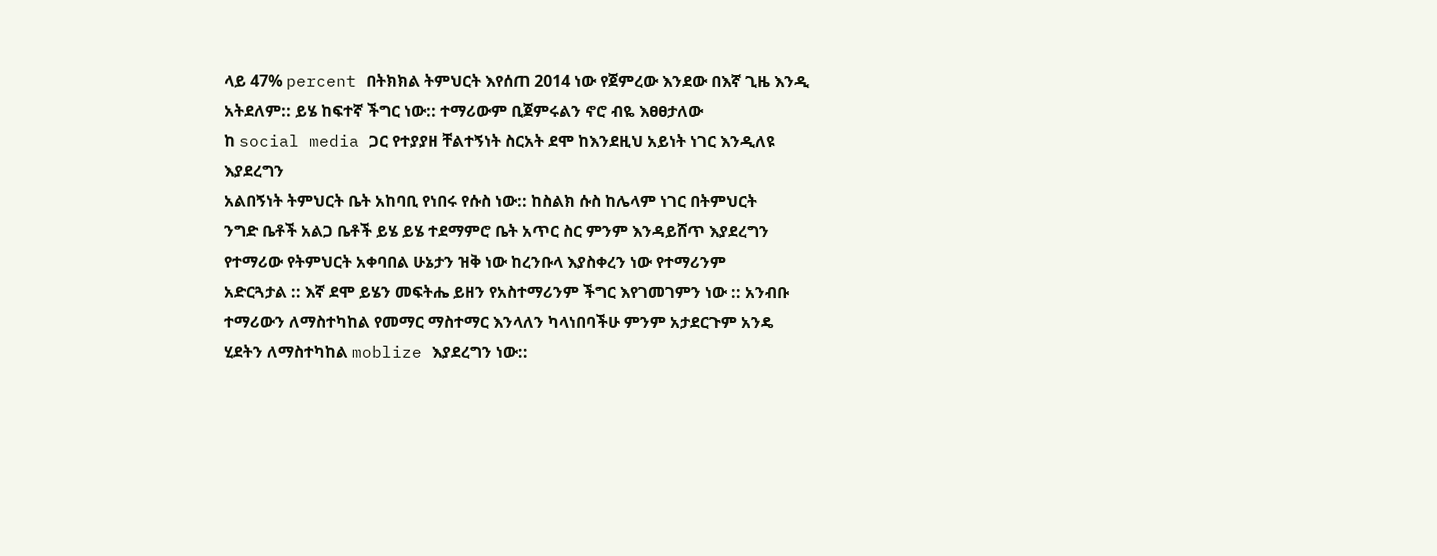ላይ 47% percent በትክክል ትምህርት እየሰጠ 2014 ነው የጀምረው እንደው በእኛ ጊዜ እንዲ
አትደለም:: ይሄ ከፍተኛ ችግር ነው:: ተማሪውም ቢጀምሩልን ኖሮ ብዬ እፀፀታለው
ከ social media ጋር የተያያዘ ቸልተኝነት ስርአት ደሞ ከእንደዚህ አይነት ነገር እንዲለዩ እያደረግን
አልበኝነት ትምህርት ቤት አከባቢ የነበሩ የሱስ ነው:: ከስልክ ሱስ ከሌላም ነገር በትምህርት
ንግድ ቤቶች አልጋ ቤቶች ይሄ ይሄ ተደማምሮ ቤት አጥር ስር ምንም እንዳይሸጥ እያደረግን
የተማሪው የትምህርት አቀባበል ሁኔታን ዝቅ ነው ከረንቡላ እያስቀረን ነው የተማሪንም
አድርጓታል :: እኛ ደሞ ይሄን መፍትሔ ይዘን የአስተማሪንም ችግር እየገመገምን ነው :: አንብቡ
ተማሪውን ለማስተካከል የመማር ማስተማር እንላለን ካላነበባችሁ ምንም አታደርጉም አንዴ
ሂደትን ለማስተካከል moblize እያደረግን ነው::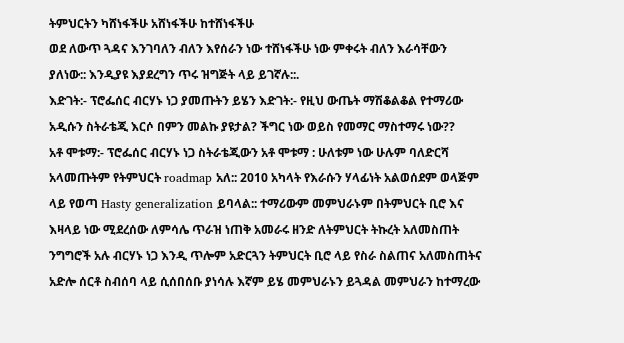ትምህርትን ካሸነፋችሁ አሸነፋችሁ ከተሸነፋችሁ
ወደ ለውጥ ጓዳና እንገባለን ብለን እየሰራን ነው ተሸነፋችሁ ነው ምቀሩት ብለን እራሳቸውን
ያለነው:: እንዲያዩ እያደረግን ጥሩ ዝግጅት ላይ ይገኛሉ::.
እድገት:- ፕሮፌሰር ብርሃኑ ነጋ ያመጡትን ይሄን እድገት:- የዚህ ውጤት ማሽቆልቆል የተማሪው
አዲሱን ስትራቴጂ እርሶ በምን መልኩ ያዩታል? ችግር ነው ወይስ የመማር ማስተማሩ ነው??
አቶ ሞቱማ:- ፕሮፌሰር ብርሃኑ ነጋ ስትራቴጂውን አቶ ሞቱማ : ሁለቱም ነው ሁሉም ባለድርሻ
አላመጡትም የትምህርት roadmap አለ:: 2010 አካላት የእራሱን ሃላፊነት አልወሰደም ወላጅም
ላይ የወጣ Hasty generalization ይባላል:: ተማሪውም መምህራኑም በትምህርት ቢሮ እና
እዛላይ ነው ሚደረሰው ለምሳሌ ጥራዝ ነጠቅ አመራሩ ዘንድ ለትምህርት ትኩረት አለመስጠት
ንግግሮች አሉ ብርሃኑ ነጋ እንዲ ጥሎም አድርጓን ትምህርት ቢሮ ላይ የስራ ስልጠና አለመስጠትና
አድሎ ሰርቶ ስብሰባ ላይ ሲሰበሰቡ ያነሳሉ እኛም ይሄ መምህራኑን ይጓዳል መምህራን ከተማረው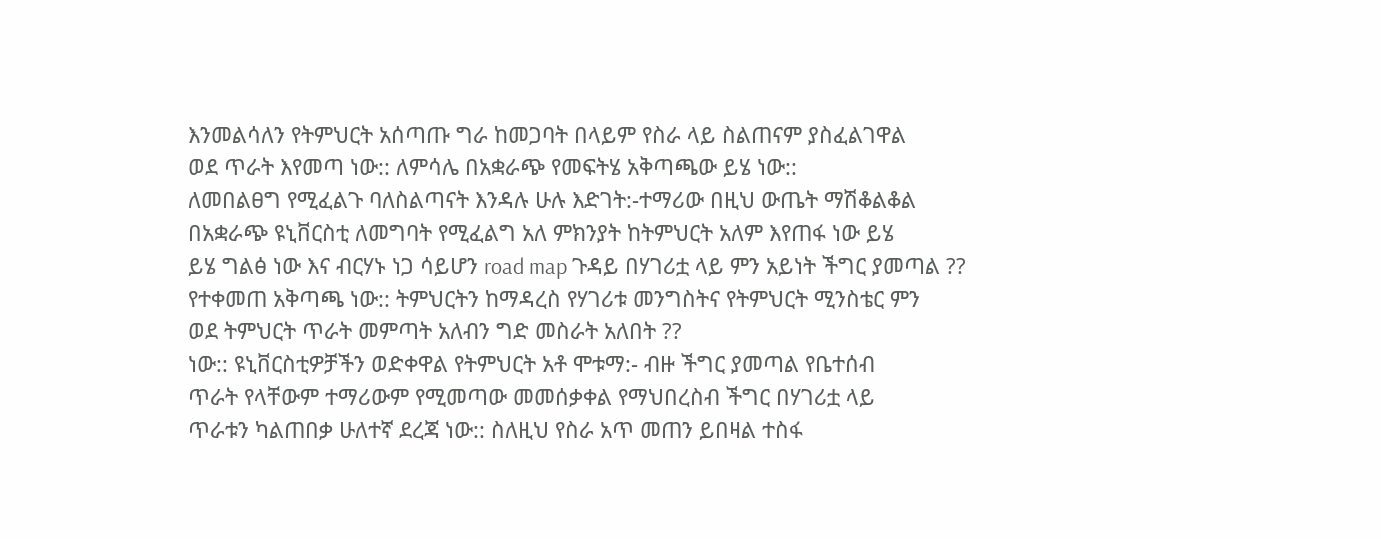እንመልሳለን የትምህርት አሰጣጡ ግራ ከመጋባት በላይም የስራ ላይ ስልጠናም ያስፈልገዋል
ወደ ጥራት እየመጣ ነው:: ለምሳሌ በአቋራጭ የመፍትሄ አቅጣጫው ይሄ ነው::
ለመበልፀግ የሚፈልጉ ባለስልጣናት እንዳሉ ሁሉ እድገት:-ተማሪው በዚህ ውጤት ማሽቆልቆል
በአቋራጭ ዩኒቨርስቲ ለመግባት የሚፈልግ አለ ምክንያት ከትምህርት አለም እየጠፋ ነው ይሄ
ይሄ ግልፅ ነው እና ብርሃኑ ነጋ ሳይሆን road map ጉዳይ በሃገሪቷ ላይ ምን አይነት ችግር ያመጣል ??
የተቀመጠ አቅጣጫ ነው:: ትምህርትን ከማዳረስ የሃገሪቱ መንግስትና የትምህርት ሚንስቴር ምን
ወደ ትምህርት ጥራት መምጣት አለብን ግድ መስራት አለበት ??
ነው:: ዩኒቨርስቲዎቻችን ወድቀዋል የትምህርት አቶ ሞቱማ:- ብዙ ችግር ያመጣል የቤተሰብ
ጥራት የላቸውም ተማሪውም የሚመጣው መመሰቃቀል የማህበረስብ ችግር በሃገሪቷ ላይ
ጥራቱን ካልጠበቃ ሁለተኛ ደረጃ ነው:: ስለዚህ የስራ አጥ መጠን ይበዛል ተስፋ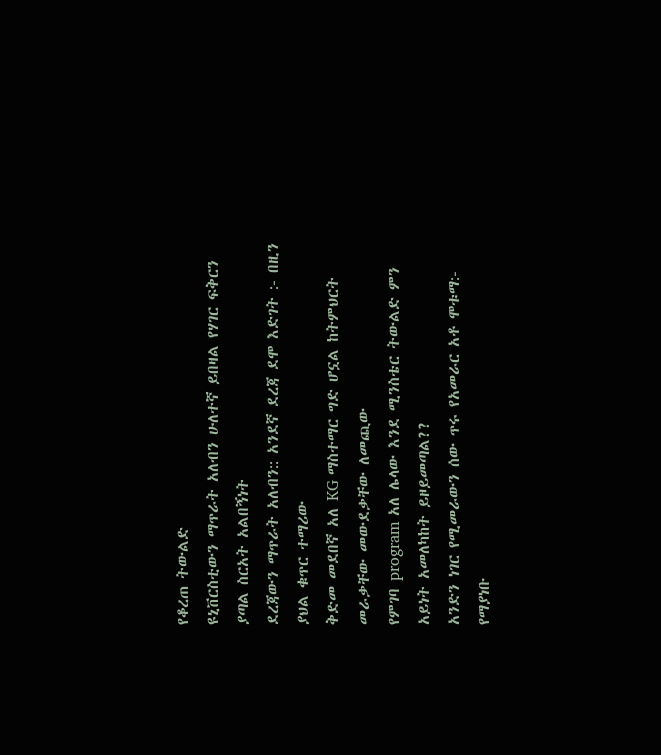የቆረጠ ትውልድ
ዩኒቨርስቲውን ማጥራት አለብን ሁለተኛ ይበዛል የሃገር ፍቅርን ያጣል ስርአት አልበኝነት
ደረጃውን ማጥራት አለብን:: አንደኛ ደረጃ ደሞ እድገት :- በዚን ያህል ቁጥር ተማሪው
ቅድመ መደበኛ አለ KG ማስተማር ግድ ሆኗል ከትምህርት መራቃቸው መውደቃቸው ለመጪው
የምገባ program አለ ሌላው እንደ ሚንስቴር ትውልድ ምን አይነት አመለካከት ይዞይመጣል??
አንድን ነገር የሚመራውን ሰው ጥሩ የአመራር አቶ ሞቱማ:- የማያነቡ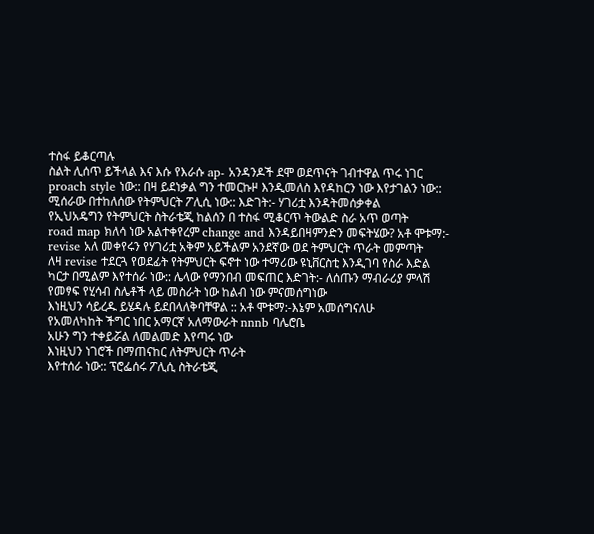ተስፋ ይቆርጣሉ
ስልት ሊሰጥ ይችላል እና እሱ የእራሱ ap- አንዳንዶች ደሞ ወደጥናት ገብተዋል ጥሩ ነገር
proach style ነው:: በዛ ይደነቃል ግን ተመርኩዞ እንዲመለስ እየዳከርን ነው እየታገልን ነው::
ሚሰራው በተከለሰው የትምህርት ፖሊሲ ነው:: እድገት:- ሃገሪቷ እንዳትመሰቃቀል
የኢህአዴግን የትምህርት ስትራቴጂ ከልሰን በ ተስፋ ሚቆርጥ ትውልድ ስራ አጥ ወጣት
road map ክለሳ ነው አልተቀየረም change and እንዳይበዛምንድን መፍትሄው? አቶ ሞቱማ:-
revise አለ መቀየሩን የሃገሪቷ አቅም አይችልም አንደኛው ወደ ትምህርት ጥራት መምጣት
ለዛ revise ተደርጓ የወደፊት የትምህርት ፍኖተ ነው ተማሪው ዩኒቨርስቲ እንዲገባ የስራ እድል
ካርታ በሚልም እየተሰራ ነው:: ሌላው የማንበብ መፍጠር እድገት:- ለሰጡን ማብራሪያ ምላሽ
የመፃፍ የሂሳብ ስሌቶች ላይ መስራት ነው ከልብ ነው ምናመሰግነው
እነዚህን ሳይረዱ ይሄዳሉ ይደበላለቅባቸዋል :: አቶ ሞቱማ:-እኔም አመሰግናለሁ
የአመለካከት ችግር ነበር አማርኛ አለማውራት nnnb ባሌሮቤ
አሁን ግን ተቀይሯል ለመልመድ እየጣሩ ነው
እነዚህን ነገሮች በማጠናከር ለትምህርት ጥራት
እየተሰራ ነው:: ፕሮፌሰሩ ፖሊሲ ስትራቴጂ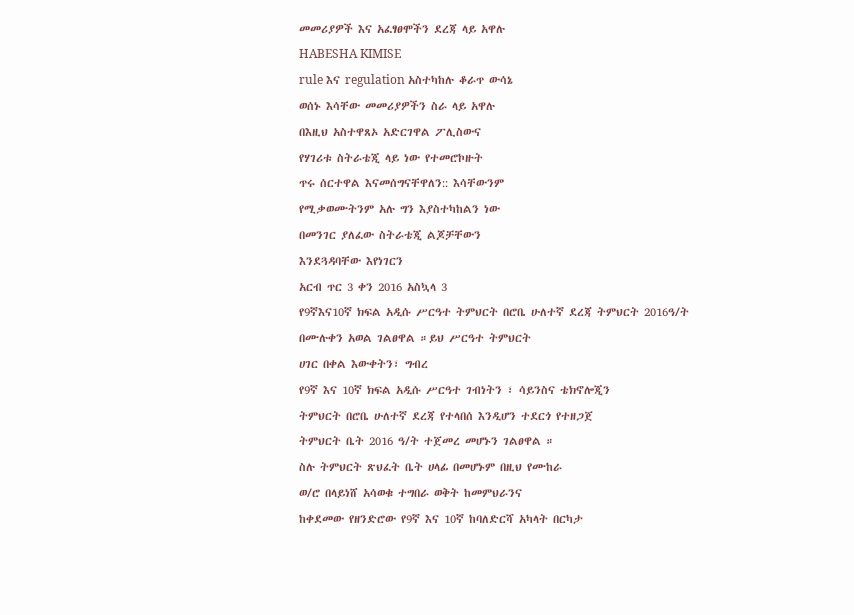መመሪያዎች እና አፈፃፀሞችን ደረጃ ላይ አዋሉ
HABESHA KIMISE
rule እና regulation አስተካከሉ ቆራጥ ውሳኔ
ወሰኑ እሳቸው መመሪያዎችን ስራ ላይ አዋሉ
በእዚህ አስተዋጸኦ አድርገዋል ፖሊስውና
የሃገሪቱ ስትራቴጂ ላይ ነው የተመሮኮዙት
ጥሩ ሰርተዋል እናመሰግናቸዋለን:: እሳቸውንም
የሚቃወሙትንም አሉ ግን እያስተካከልን ነው
በመንገር ያለፈው ስትራቴጂ ልጆቻቸውን
እንደጓዳባቸው እየነገርን
አርብ ጥር 3 ቀን 2016 አስኳላ 3
የ9ኛእና10ኛ ክፍል አዲሱ ሥርዓተ ትምህርት በሮቤ ሁለተኛ ደረጃ ትምህርት 2016ዓ/ት
በሙሉቀን አወል ገልፀዋል ።ይህ ሥርዓተ ትምህርት
ሀገር በቀል እውቀትን፣ ግብረ
የ9ኛ እና 10ኛ ክፍል አዲሱ ሥርዓተ ገብነትን ፣ ሳይንስና ቴክኖሎጂን
ትምህርት በሮቤ ሁለተኛ ደረጃ የተላበሰ እንዲሆን ተደርጎ የተዘጋጀ
ትምህርት ቤት 2016 ዓ/ት ተጀመረ መሆኑን ገልፀዋል ።
ስሉ ትምህርት ጽህፈት ቤት ሀላፊ በመሆኑም በዚህ የሙከራ
ወ/ሮ በላይነሸ አሳወቁ ተግበራ ወቅት ከመምህራንና
ከቀደመው የዘንድሮው የ9ኛ እና 10ኛ ከባለድርሻ አካላት በርካታ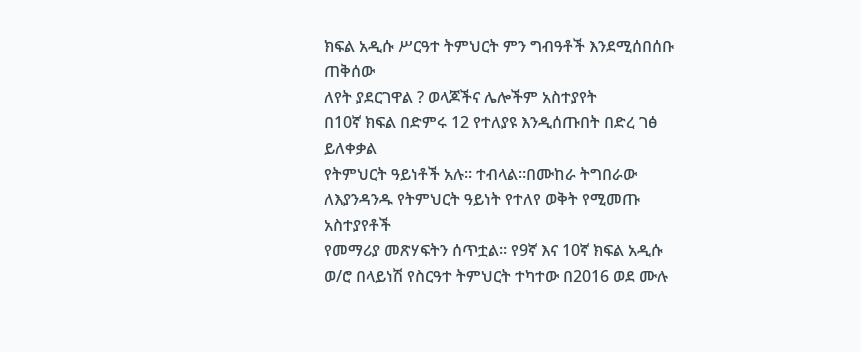ክፍል አዲሱ ሥርዓተ ትምህርት ምን ግብዓቶች እንደሚሰበሰቡ ጠቅሰው
ለየት ያደርገዋል ? ወላጆችና ሌሎችም አስተያየት
በ10ኛ ክፍል በድምሩ 12 የተለያዩ እንዲሰጡበት በድረ ገፅ ይለቀቃል
የትምህርት ዓይነቶች አሉ። ተብላል።በሙከራ ትግበራው
ለእያንዳንዱ የትምህርት ዓይነት የተለየ ወቅት የሚመጡ አስተያየቶች
የመማሪያ መጽሃፍትን ሰጥቷል። የ9ኛ እና 10ኛ ክፍል አዲሱ ወ/ሮ በላይነሽ የስርዓተ ትምህርት ተካተው በ2016 ወደ ሙሉ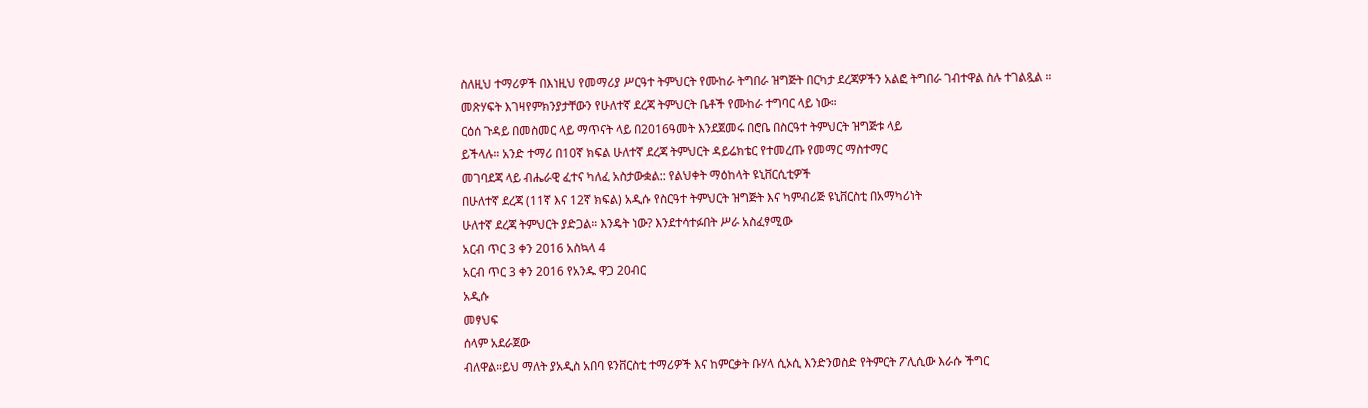ስለዚህ ተማሪዎች በእነዚህ የመማሪያ ሥርዓተ ትምህርት የሙከራ ትግበራ ዝግጅት በርካታ ደረጃዎችን አልፎ ትግበራ ገብተዋል ስሉ ተገልጿል ።
መጽሃፍት እገዛየምክንያታቸውን የሁለተኛ ደረጃ ትምህርት ቤቶች የሙከራ ተግባር ላይ ነው።
ርዕሰ ጉዳይ በመስመር ላይ ማጥናት ላይ በ2016ዓመት እንደጀመሩ በሮቤ በስርዓተ ትምህርት ዝግጅቱ ላይ
ይችላሉ። አንድ ተማሪ በ10ኛ ክፍል ሁለተኛ ደረጃ ትምህርት ዳይሬክቴር የተመረጡ የመማር ማስተማር
መገባደጃ ላይ ብሔራዊ ፈተና ካለፈ አስታውቋል:: የልህቀት ማዕከላት ዩኒቨርሲቲዎች
በሁለተኛ ደረጃ (11ኛ እና 12ኛ ክፍል) አዲሱ የስርዓተ ትምህርት ዝግጅት እና ካምብሪጅ ዩኒቨርስቲ በአማካሪነት
ሁለተኛ ደረጃ ትምህርት ያድጋል። እንዴት ነው? እንደተሳተፉበት ሥራ አስፈፃሚው
አርብ ጥር 3 ቀን 2016 አስኳላ 4
አርብ ጥር 3 ቀን 2016 የአንዱ ዋጋ 20ብር
አዲሱ
መፃህፍ
ሰላም አደራጀው
ብለዋል።ይህ ማለት ያአዲስ አበባ ዩንቨርስቲ ተማሪዎች እና ከምርቃት ቡሃላ ሲኦሲ እንድንወስድ የትምርት ፖሊሲው እራሱ ችግር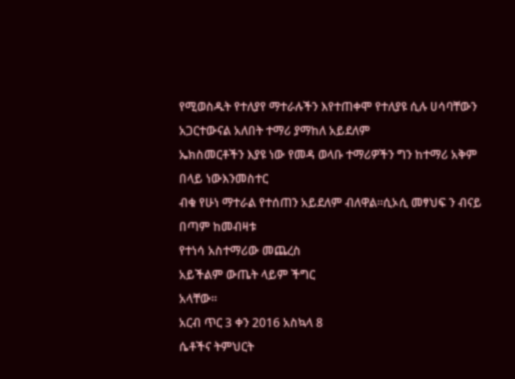የሚወስዱት የተለያየ ማተራሉችን እየተጠቀሞ የተለያዩ ሲሉ ሀሳባቸውን አጋርተውናል አለበት ተማሪ ያማከለ አይደለም
ኤክስመርቶችን እያዩ ነው የመዳ ወላቡ ተማሪዎችን ግን ከተማሪ አቅም በላይ ነውእንመስተር
ብቁ የሁነ ማተራል የተሰጠን አይደለም ብለዋል።ሲኦሲ መፃህፍ ን ብናይ በጣም ከመብዛቱ
የተነሳ አስተማሪው መጨረስ
አይችልም ውጤት ላይም ችግር
አላቸው።
አርብ ጥር 3 ቀን 2016 አስኳላ 8
ሴቶችና ትምህርት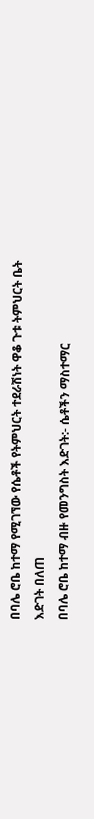በባሌ ሮቤ ከተማ የሚገኘው የሴቶች የትምህርት ተደራሽነት ዋቆ ጉቱ ትምህርት ቤት
እድገት በለጠ
በባሌ ሮቤ ከተማ ብዙ የመንግስት እድገት:- ሴቶችን ማስተማር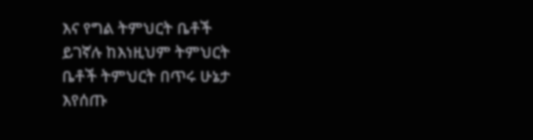እና የግል ትምህርት ቤቶች
ይገኛሉ ከእነዚህም ትምህርት
ቤቶች ትምህርት በጥሩ ሁኔታ
እየሰጡ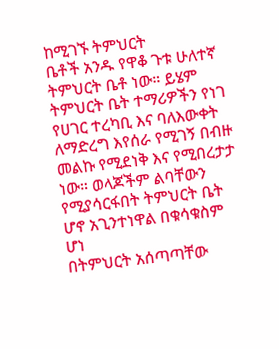ከሚገኙ ትምህርት
ቤቶች አንዱ የዋቆ ጉቱ ሁለተኛ
ትምህርት ቤቶ ነው። ይሄም
ትምህርት ቤት ተማሪዎችን የነገ
የሀገር ተረካቢ እና ባለእውቀት
ለማድረግ እየሰራ የሚገኝ በብዙ
መልኩ የሚደነቅ እና የሚበረታታ
ነው። ወላጆችም ልባቸውን
የሚያሳርፋበት ትምህርት ቤት
ሆኖ አጊንተነዋል በቁሳቁስም ሆነ
በትምህርት አሰጣጣቸው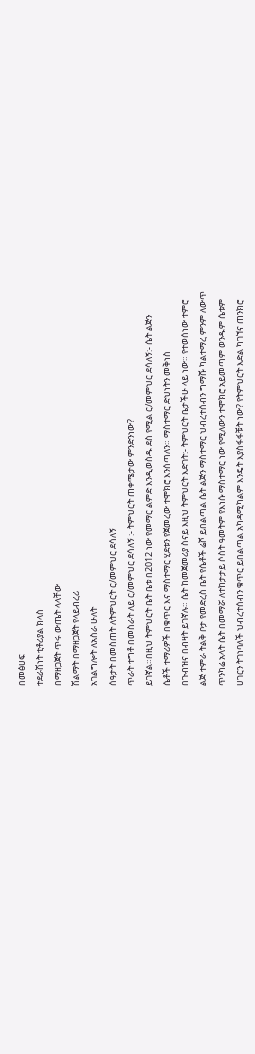በመፅሀፍ
ተደራሽነት ቲቶሪያል ክላስ
በማዘጋጀት ጥሩ ውጤት ላላቸው
ሽልማት በማዘጋጀት የላይብረሪ
አገልግሎት ለአስራ ሁለት
ሰዓታት በመስጠት ለትምህርት ር/መምህር ደሳለኝ
ጥራት ተግቶ በመስራት ለይ ር/መምህር ደሳለኝ :- ትምህርት ጠቀሜታው ምንድንነው?
ይገኛል።በዚህ ትምህርት ቤት ቤቱ በ2012 ነው የመማር ልምድ እንዲወስዱ ደስ የሚል ር/መምህር ደሳለኝ:- ሴት ልጅን
ሴቶች ተማሪዎች በቁጥር እና ማስተማር ሂደቱን የጀመረው ተሞክሮ እንሰጣለን። ማስተማር ድህነትን መቅነስ
በጉብዝና በብዛት ይገኛሉ። ሴት ከመጀመሪያ ስናይ እዚህ ትምህርት እድገት:- ትምህርት ቤታችሁ ላይ ነው። የተወሰነው ተምሮ
ልጅ ተምራ ትልቅ ቦታ የመድረስ ቤት የሴቶች ሬሾ ይበልጣል ሴት ልጅን ማስተማር ህብረተሰብን ግማሹ ካልተማረ ምንም ለውጥ
ጥንካሬ አላት ሴት በመማሯ ለተከታታይ ሶስት ዓመትም የእነሱ ማስተማር ነው የሚለውን ተሞክሮ አይመጣም ወንዱም ሴቱም
ሀገርን ትገነባለች ህብረተሰብን ቁጥር ይበልጣል አካዳሚካልም እንዴት እያስፋፋቹት ነው? የትምህርት እድል ካገኘና ጠንክሮ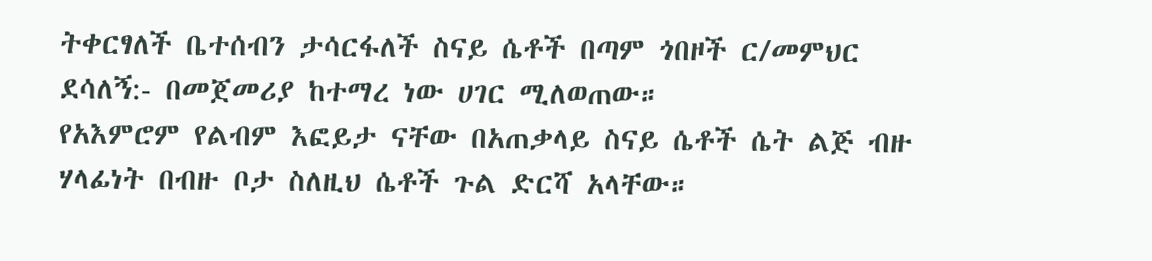ትቀርፃለች ቤተሰብን ታሳርፋለች ስናይ ሴቶች በጣም ጎበዞች ር/መምህር ደሳለኝ:- በመጀመሪያ ከተማረ ነው ሀገር ሚለወጠው።
የአእምሮም የልብም እፎይታ ናቸው በአጠቃላይ ስናይ ሴቶች ሴት ልጅ ብዙ ሃላፊነት በብዙ ቦታ ስለዚህ ሴቶች ጉል ድርሻ አላቸው።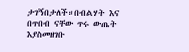ታገኝበታለች።በብልሃት እና በጥበብ ናቸው ጥሩ ውጤት እያስመዘገቡ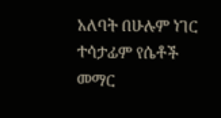አለባት በሁሉም ነገር ተሳታፊም የሴቶች መማር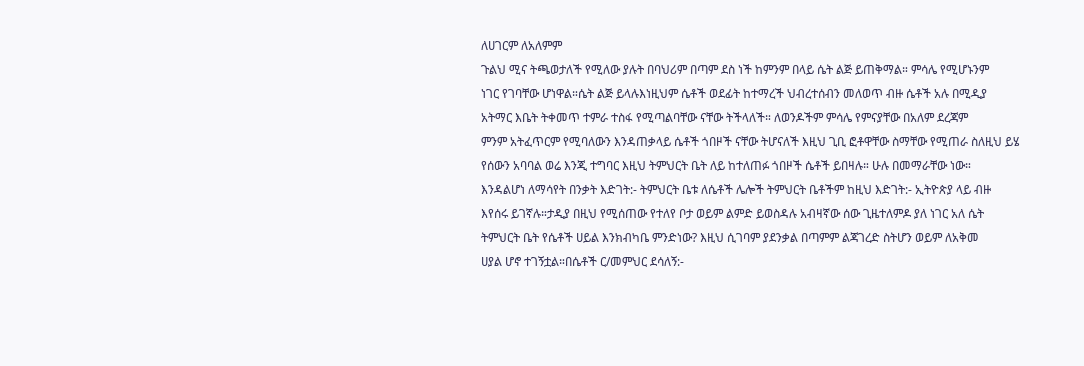ለሀገርም ለአለምም
ጉልህ ሚና ትጫወታለች የሚለው ያሉት በባህሪም በጣም ደስ ነች ከምንም በላይ ሴት ልጅ ይጠቅማል። ምሳሌ የሚሆኑንም
ነገር የገባቸው ሆነዋል።ሴት ልጅ ይላሉእነዚህም ሴቶች ወደፊት ከተማረች ህብረተሰብን መለወጥ ብዙ ሴቶች አሉ በሚዲያ
አትማር እቤት ትቀመጥ ተምራ ተስፋ የሚጣልባቸው ናቸው ትችላለች። ለወንዶችም ምሳሌ የምናያቸው በአለም ደረጃም
ምንም አትፈጥርም የሚባለውን እንዳጠቃላይ ሴቶች ጎበዞች ናቸው ትሆናለች እዚህ ጊቢ ፎቶዋቸው ስማቸው የሚጠራ ስለዚህ ይሄ
የሰውን አባባል ወሬ እንጂ ተግባር እዚህ ትምህርት ቤት ለይ ከተለጠፉ ጎበዞች ሴቶች ይበዛሉ። ሁሉ በመማራቸው ነው።
እንዳልሆነ ለማሳየት በንቃት እድገት:- ትምህርት ቤቱ ለሴቶች ሌሎች ትምህርት ቤቶችም ከዚህ እድገት:- ኢትዮጵያ ላይ ብዙ
እየሰሩ ይገኛሉ።ታዲያ በዚህ የሚሰጠው የተለየ ቦታ ወይም ልምድ ይወስዳሉ አብዛኛው ሰው ጊዜተለምዶ ያለ ነገር አለ ሴት
ትምህርት ቤት የሴቶች ሀይል እንክብካቤ ምንድነው? እዚህ ሲገባም ያደንቃል በጣምም ልጃገረድ ስትሆን ወይም ለአቅመ
ሀያል ሆኖ ተገኝቷል።በሴቶች ር/መምህር ደሳለኝ:-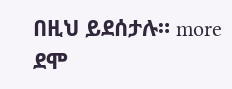በዚህ ይደሰታሉ። more ደሞ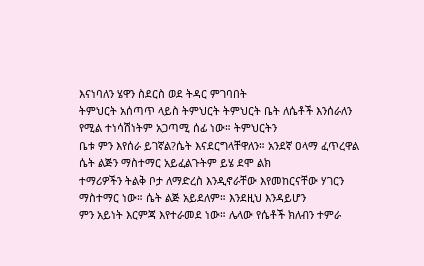እናነባለን ሄዋን ስደርስ ወደ ትዳር ምገባበት
ትምህርት አሰጣጥ ላይስ ትምህርት ትምህርት ቤት ለሴቶች እንሰራለን የሚል ተነሳሽነትም አጋጣሚ ሰፊ ነው። ትምህርትን
ቤቱ ምን እየሰራ ይገኛል?ሴት እናደርግላቸዋለን። አንደኛ ዐላማ ፈጥረዋል ሴት ልጅን ማስተማር አይፈልጉትም ይሄ ደሞ ልክ
ተማሪዎችን ትልቅ ቦታ ለማድረስ እንዲኖራቸው እየመከርናቸው ሃገርን ማስተማር ነው። ሴት ልጅ አይደለም። እንደዚህ እንዳይሆን
ምን አይነት እርምጃ እየተራመደ ነው። ሌላው የሴቶች ክለብን ተምራ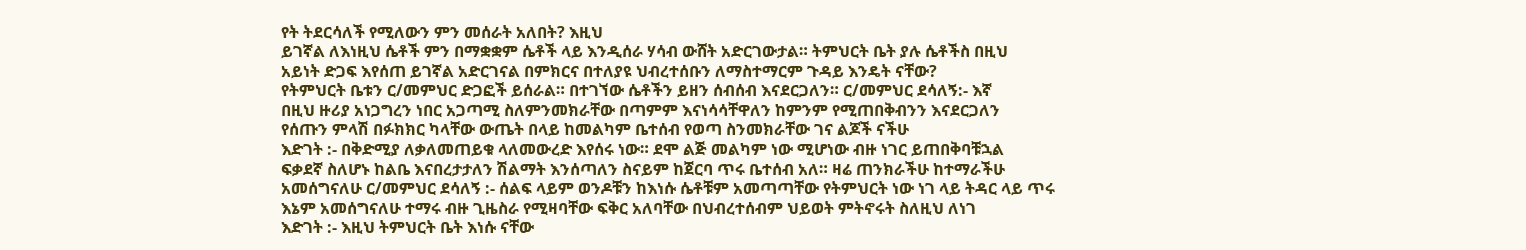የት ትደርሳለች የሚለውን ምን መሰራት አለበት? እዚህ
ይገኛል ለእነዚህ ሴቶች ምን በማቋቋም ሴቶች ላይ እንዲሰራ ሃሳብ ውሸት አድርገውታል። ትምህርት ቤት ያሉ ሴቶችስ በዚህ
አይነት ድጋፍ እየሰጠ ይገኛል አድርገናል በምክርና በተለያዩ ህብረተሰቡን ለማስተማርም ጉዳይ እንዴት ናቸው?
የትምህርት ቤቱን ር/መምህር ድጋፎች ይሰራል። በተገኘው ሴቶችን ይዘን ሰብሰብ እናደርጋለን። ር/መምህር ደሳለኝ:- እኛ
በዚህ ዙሪያ አነጋግረን ነበር አጋጣሚ ስለምንመክራቸው በጣምም እናነሳሳቸዋለን ከምንም የሚጠበቅብንን እናደርጋለን
የሰጡን ምላሽ በፉክክር ካላቸው ውጤት በላይ ከመልካም ቤተሰብ የወጣ ስንመክራቸው ገና ልጆች ናችሁ
እድገት :- በቅድሚያ ለቃለመጠይቁ ላለመውረድ እየሰሩ ነው። ደሞ ልጅ መልካም ነው ሚሆነው ብዙ ነገር ይጠበቅባቹኋል
ፍቃደኛ ስለሆኑ ከልቤ እናበረታታለን ሽልማት እንሰጣለን ስናይም ከጀርባ ጥሩ ቤተሰብ አለ። ዛሬ ጠንክራችሁ ከተማራችሁ
አመሰግናለሁ ር/መምህር ደሳለኝ :- ሰልፍ ላይም ወንዶቹን ከእነሱ ሴቶቹም አመጣጣቸው የትምህርት ነው ነገ ላይ ትዳር ላይ ጥሩ
እኔም አመሰግናለሁ ተማሩ ብዙ ጊዜስራ የሚዛባቸው ፍቅር አለባቸው በህብረተሰብም ህይወት ምትኖሩት ስለዚህ ለነገ
እድገት :- እዚህ ትምህርት ቤት እነሱ ናቸው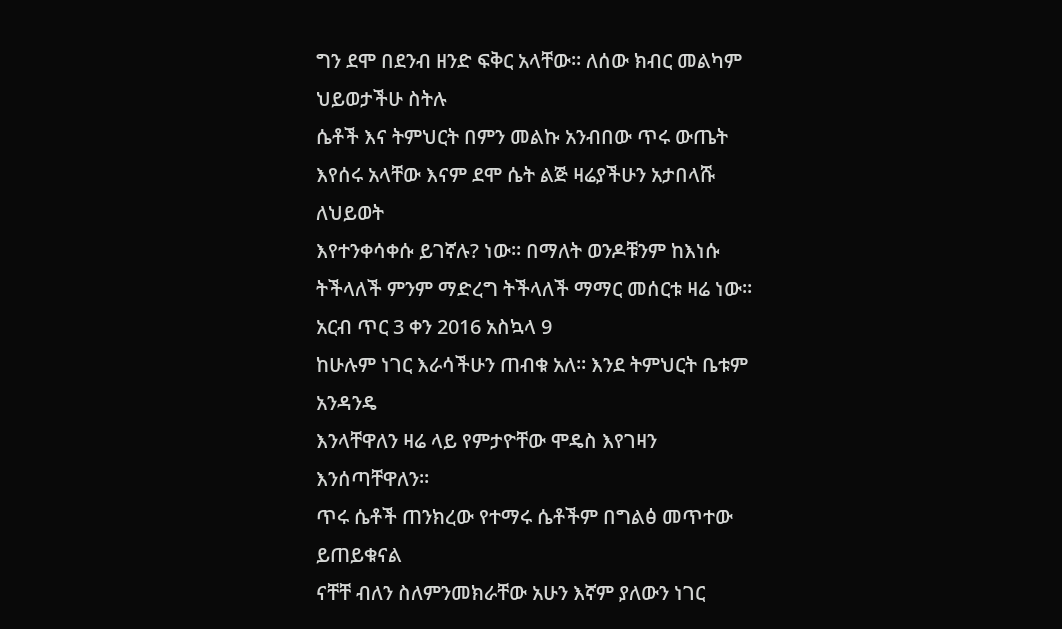ግን ደሞ በደንብ ዘንድ ፍቅር አላቸው። ለሰው ክብር መልካም ህይወታችሁ ስትሉ
ሴቶች እና ትምህርት በምን መልኩ አንብበው ጥሩ ውጤት እየሰሩ አላቸው እናም ደሞ ሴት ልጅ ዛሬያችሁን አታበላሹ ለህይወት
እየተንቀሳቀሱ ይገኛሉ? ነው። በማለት ወንዶቹንም ከእነሱ ትችላለች ምንም ማድረግ ትችላለች ማማር መሰርቱ ዛሬ ነው።
አርብ ጥር 3 ቀን 2016 አስኳላ 9
ከሁሉም ነገር እራሳችሁን ጠብቁ አለ። እንደ ትምህርት ቤቱም አንዳንዴ
እንላቸዋለን ዛሬ ላይ የምታዮቸው ሞዴስ እየገዛን እንሰጣቸዋለን።
ጥሩ ሴቶች ጠንክረው የተማሩ ሴቶችም በግልፅ መጥተው ይጠይቁናል
ናቸቸ ብለን ስለምንመክራቸው አሁን እኛም ያለውን ነገር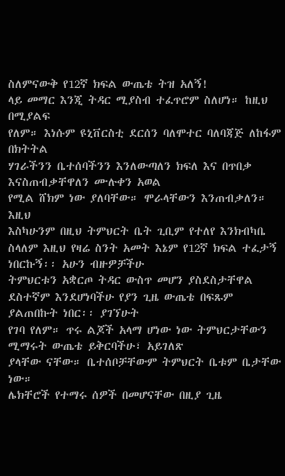ስለምናውቅ የ12ኛ ክፍል ውጤቴ ትዝ አለኝ!
ላይ መማር እንጂ ትዳር ሚያስብ ተፈጥሮም ስለሆነ። ከዚህ በሚያልፍ
የለም። እነሱም ዩኒቨርስቲ ደርሰን ባለሞተር ባለባጃጅ ለከፋም በክትትል
ሃገራችንን ቤተሰባችንን እንለውጣለን ክፍለ እና በጥበቃ እናስጠብቃቸዋለን ሙሉቀን አወል
የሚል ሸክም ነው ያለባቸው። ሞራላቸውን እንጠብቃለን። እዚህ
እስካሁንም በዚህ ትምህርት ቤት ጊቢም የተለየ እንክብካቤ ስላለም እዚህ የዛሬ ስንት አመት እኔም የ12ኛ ክፍል ተፈታኝ ነበርኩኝ፡፡ አሁን ብዙዎቻችሁ
ትምህርቱን አቋርጦ ትዳር ውስጥ መሆን ያስደስታቸዋል ደስተኛም እንደሆነባችሁ የያን ጊዜ ውጤቴ በፍጹም ያልጠበኩት ነበር፡፡ ያገኘሁት
የገባ የለም። ጥሩ ልጆች አላማ ሆነው ነው ትምህርታቸውን ሚማሩት ውጤቴ ይቅርባችሁ፣ አይገለጽ
ያላቸው ናቸው። ቤተሰቦቻቸውም ትምህርት ቤቱም ቤታቸው ነው።
ሌክቸሮች የተማሩ ሰዎች በመሆናቸው በዚያ ጊዜ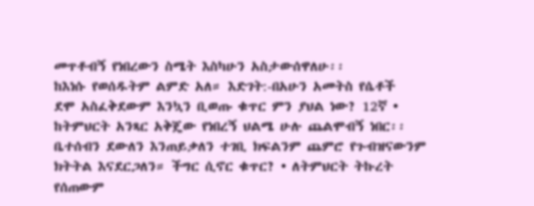መጥቶብኝ የነበረውን ስሜት እስካሁን አስታውሰዋለሁ፡፡
ከእነሱ የወሰዱትም ልምድ አለ። እድገት:-በአሁን አመትስ የሴቶች
ደሞ አስፈቅደውም እንኳን ቢወጡ ቁጥር ምን ያህል ነው? 12ኛ • ከትምህርት አንጻር አቅጄው የነበረኝ ህልሜ ሁሉ ጨልሞብኝ ነበር፡፡
ቤተሰብን ደውለን እንጠይቃለን ተገቢ ክፍልንም ጨምሮ የጉብዝናውንም
ክትትል እናደርጋለን። ችግር ሲኖር ቁጥር? • ለትምህርት ትኩረት የሰጠውም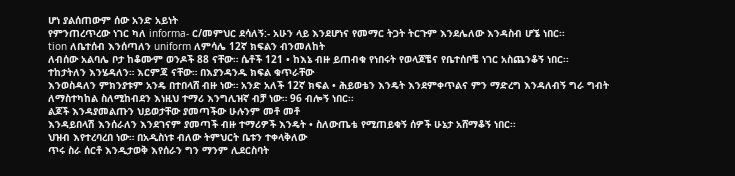ሆነ ያልሰጠውም ሰው አንድ አይነት
የምንጠረጥረው ነገር ካለ informa- ር/መምህር ደሳለኝ:- አሁን ላይ እንደሆነና የመማር ትጋት ትርጉም እንደሌለው እንዳስብ ሆኜ ነበር፡፡
tion ለቤተሰብ እንሰጣለን uniform ለምሳሌ 12ኛ ክፍልን ብንመለከት
ለብሰው አልባሌ ቦታ ከቆሙም ወንዶች 88 ናቸው። ሴቶች 121 • ከእኔ ብዙ ይጠብቁ የነበሩት የወላጆቼና የቤተሰቦቼ ነገር አስጨንቆኝ ነበር፡፡
ተከታትለን እንሄዳለን። እርምጃ ናቸው። በእያንዳንዱ ክፍል ቁጥራቸው
እንወስዳለን ምክንያቱም አንዴ በተበላሸ ብዙ ነው። አንድ አለች 12ኛ ክፍል • ሕይወቴን እንዴት እንደምቀጥልና ምን ማድረግ እንዳለብኝ ግራ ግብት
ለማስተካከል ስለሚከብደን እነዚህ ተማሪ እንግሊዝኛ ብቻ ነው። 96 ብሎኝ ነበር፡፡
ልጆች እንዳያመልጡን ህይወታቸው ያመጣችው ሁሉንም መቶ መቶ
እንዳይበላሽ እንሰራለን እንደገናም ያመጣች ብዙ ተማሪዎች እንዴት • ስለውጤቴ የሚጠይቁኝ ሰዎች ሁኔታ አሸማቆኝ ነበር፡፡
ህዝብ እየተረባረበ ነው። በአዲስነቱ ብለው ትምህርት ቤቱን ተቀላቅለው
ጥሩ ስራ ሰርቶ እንዲታወቅ እየሰራን ግን ማንም ሊደርስባት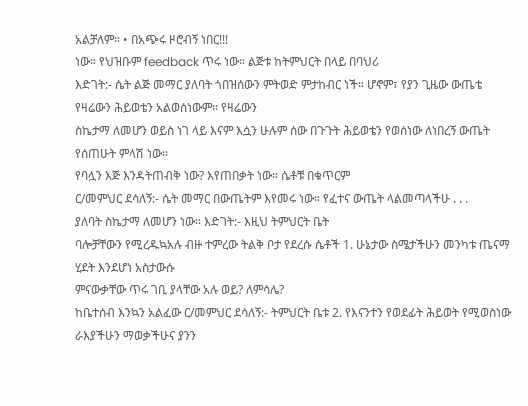አልቻለም። • በአጭሩ ዞሮብኝ ነበር!!!
ነው። የህዝቡም feedback ጥሩ ነው። ልጅቱ ከትምህርት በላይ በባህሪ
እድገት:- ሴት ልጅ መማር ያለባት ጎበዝሰውን ምትወድ ምታከብር ነች። ሆኖም፣ የያን ጊዜው ውጤቴ የዛሬውን ሕይወቴን አልወሰነውም፡፡ የዛሬውን
ስኬታማ ለመሆን ወይስ ነገ ላይ እናም እሷን ሁሉም ሰው በጉጉት ሕይወቴን የወሰነው ለነበረኝ ውጤት የሰጠሁት ምላሽ ነው፡፡
የባሏን እጅ እንዳትጠብቅ ነው? እየጠበቃት ነው። ሴቶቹ በቁጥርም
ር/መምህር ደሳለኝ:- ሴት መማር በውጤትም እየመሩ ነው። የፈተና ውጤት ላልመጣላችሁ . . .
ያለባት ስኬታማ ለመሆን ነው። እድገት:- እዚህ ትምህርት ቤት
ባሎቻቸውን የሚረዱኳአሉ ብዙ ተምረው ትልቅ ቦታ የደረሱ ሴቶች 1. ሁኔታው ስሜታችሁን መንካቱ ጤናማ ሂደት እንደሆነ አስታውሱ
ምናውቃቸው ጥሩ ገቢ ያላቸው አሉ ወይ? ለምሳሌ?
ከቤተሰብ እንኳን አልፈው ር/መምህር ደሳለኝ:- ትምህርት ቤቱ 2. የእናንተን የወደፊት ሕይወት የሚወስነው ራእያችሁን ማወቃችሁና ያንን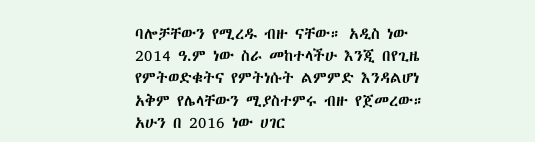ባሎቻቸውን የሚረዱ ብዙ ናቸው። አዲስ ነው 2014 ዓ.ም ነው ስራ መከተላችሁ እንጂ በየጊዜ የምትወድቁትና የምትነሱት ልምምድ እንዳልሆነ
አቅም የሌላቸውን ሚያስተምሩ ብዙ የጀመረው። አሁን በ 2016 ነው ሀገር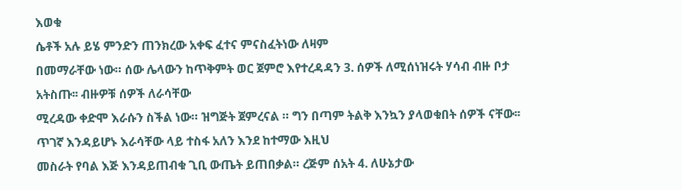እወቁ
ሴቶች አሉ ይሄ ምንድን ጠንክረው አቀፍ ፈተና ምናስፈትነው ለዛም
በመማራቸው ነው። ሰው ሌላውን ከጥቅምት ወር ጀምሮ እየተረዳዳን 3. ሰዎች ለሚሰነዝሩት ሃሳብ ብዙ ቦታ አትስጡ፡፡ ብዙዎቹ ሰዎች ለራሳቸው
ሚረዳው ቀድሞ እራሱን ስችል ነው። ዝግጅት ጀምረናል ። ግን በጣም ትልቅ እንኳን ያላወቁበት ሰዎች ናቸው፡፡
ጥገኛ እንዳይሆኑ እራሳቸው ላይ ተስፋ አለን እንደ ከተማው እዚህ
መስራት የባል እጅ እንዳይጠብቁ ጊቢ ውጤት ይጠበቃል። ረጅም ሰአት 4. ለሁኔታው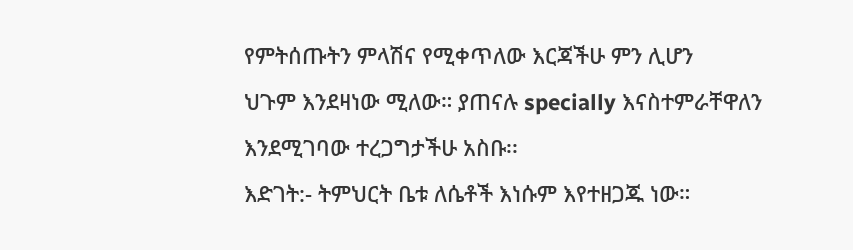የምትሰጡትን ምላሽና የሚቀጥለው እርጃችሁ ምን ሊሆን
ህጉም እንደዛነው ሚለው። ያጠናሉ specially እናስተምራቸዋለን እንደሚገባው ተረጋግታችሁ አስቡ፡፡
እድገት:- ትምህርት ቤቱ ለሴቶች እነሱም እየተዘጋጁ ነው።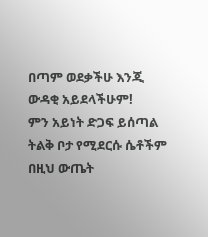በጣም ወደቃችሁ እንጂ ውዳቂ አይደላችሁም!
ምን አይነት ድጋፍ ይሰጣል ትልቅ ቦታ የሚደርሱ ሴቶችም በዚህ ውጤት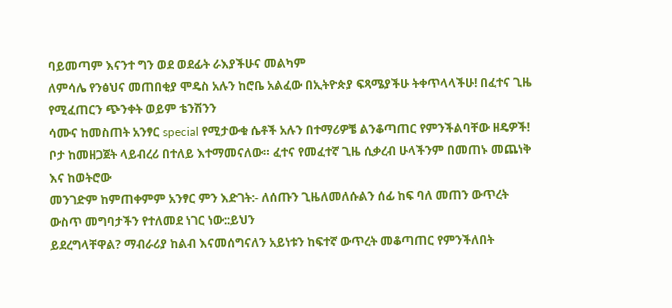ባይመጣም እናንተ ግን ወደ ወደፊት ራእያችሁና መልካም
ለምሳሌ የንፅህና መጠበቂያ ሞዴስ አሉን ከሮቤ አልፈው በኢትዮጵያ ፍጻሜያችሁ ትቀጥላላችሁ! በፈተና ጊዜ የሚፈጠርን ጭንቀት ወይም ቴንሽንን
ሳሙና ከመስጠት አንፃር special የሚታውቁ ሴቶች አሉን በተማሪዎቼ ልንቆጣጠር የምንችልባቸው ዘዴዎች!
ቦታ ከመዘጋጀት ላይብረሪ በተለይ እተማመናለው። ፈተና የመፈተኛ ጊዜ ሲቃረብ ሁላችንም በመጠኑ መጨነቅ እና ከወትሮው
መንገድም ከምጠቀምም አንፃር ምን እድገት:- ለሰጡን ጊዜለመለሱልን ሰፊ ከፍ ባለ መጠን ውጥረት ውስጥ መግባታችን የተለመደ ነገር ነው::ይህን
ይደረግላቸዋል? ማብራሪያ ከልብ እናመሰግናለን አይነቱን ከፍተኛ ውጥረት መቆጣጠር የምንችለበት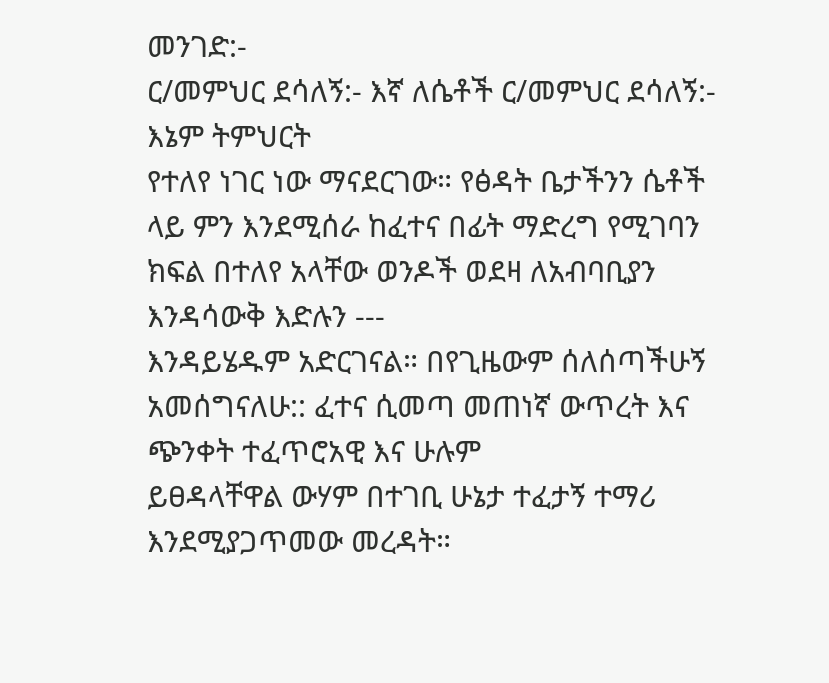መንገድ:-
ር/መምህር ደሳለኝ:- እኛ ለሴቶች ር/መምህር ደሳለኝ:- እኔም ትምህርት
የተለየ ነገር ነው ማናደርገው። የፅዳት ቤታችንን ሴቶች ላይ ምን እንደሚሰራ ከፈተና በፊት ማድረግ የሚገባን
ክፍል በተለየ አላቸው ወንዶች ወደዛ ለአብባቢያን እንዳሳውቅ እድሉን ---
እንዳይሄዱም አድርገናል። በየጊዜውም ሰለሰጣችሁኝ አመሰግናለሁ:: ፈተና ሲመጣ መጠነኛ ውጥረት እና ጭንቀት ተፈጥሮአዊ እና ሁሉም
ይፀዳላቸዋል ውሃም በተገቢ ሁኔታ ተፈታኝ ተማሪ እንደሚያጋጥመው መረዳት።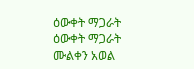ዕውቀት ማጋራት
ዕውቀት ማጋራት
ሙልቀን አወል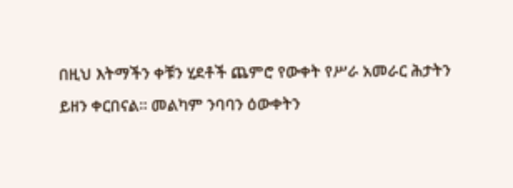በዚህ እትማችን ቀቹን ሂደቶች ጨምሮ የውቀት የሥራ አመራር ሕታትን ይዘን ቀርበናል። መልካም ንባባን ዕውቀትን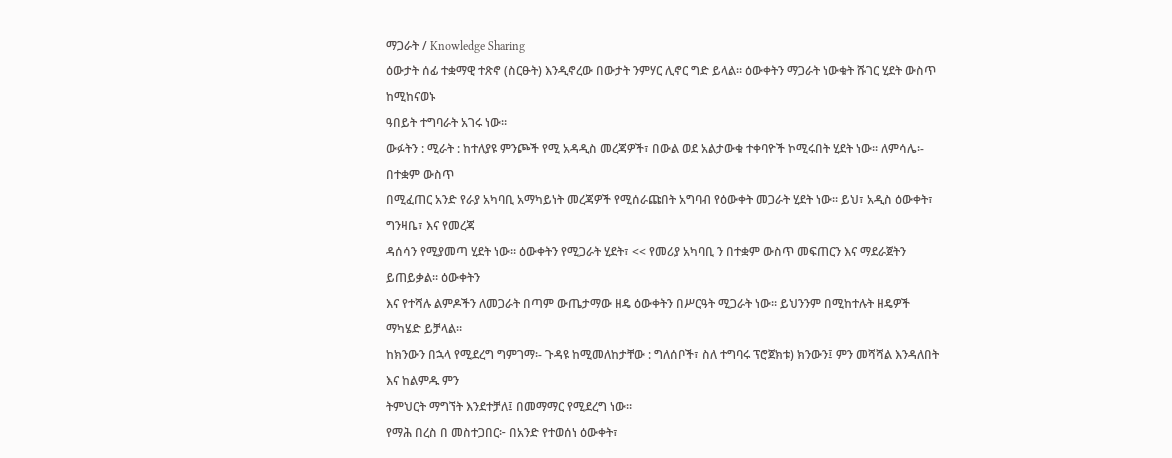ማጋራት / Knowledge Sharing
ዕውታት ሰፊ ተቋማዊ ተጽኖ (ስርፁት) እንዲኖረው በውታት ንምሃር ሊኖር ግድ ይላል። ዕውቀትን ማጋራት ነውቁት ሹገር ሂደት ውስጥ ከሚከናወኑ
ዓበይት ተግባራት አገሩ ነው።
ውፉትን : ሚራት : ከተለያዩ ምንጮች የሚ አዳዲስ መረጃዎች፣ በውል ወደ አልታውቁ ተቀባዮች ኮሚሩበት ሂደት ነው፡፡ ለምሳሌ፡- በተቋም ውስጥ
በሚፈጠር አንድ የራያ አካባቢ አማካይነት መረጃዎች የሚሰራጩበት አግባብ የዕውቀት መጋራት ሂደት ነው፡፡ ይህ፣ አዲስ ዕውቀት፣ ግንዛቤ፣ እና የመረጃ
ዳሰሳን የሚያመጣ ሂደት ነው። ዕውቀትን የሚጋራት ሂደት፣ << የመሪያ አካባቢ ን በተቋም ውስጥ መፍጠርን እና ማደራጀትን ይጠይቃል። ዕውቀትን
እና የተሻሉ ልምዶችን ለመጋራት በጣም ውጤታማው ዘዴ ዕውቀትን በሥርዓት ሚጋራት ነው። ይህንንም በሚከተሉት ዘዴዎች ማካሄድ ይቻላል።
ከክንውን በኋላ የሚደረግ ግምገማ፡- ጉዳዩ ከሚመለከታቸው : ግለሰቦች፣ ስለ ተግባሩ ፕሮጀክቱ) ክንውን፤ ምን መሻሻል እንዳለበት እና ከልምዱ ምን
ትምህርት ማግኘት እንደተቻለ፤ በመማማር የሚደረግ ነው።
የማሕ በረስ በ መስተጋበር፦ በአንድ የተወሰነ ዕውቀት፣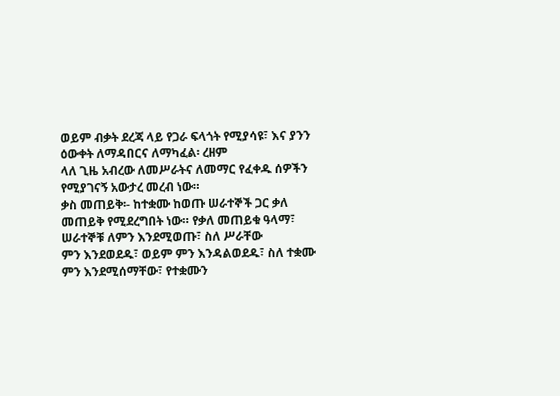ወይም ብቃት ደረጃ ላይ የጋራ ፍላጎት የሚያሳዩ፣ እና ያንን ዕውቀት ለማዳበርና ለማካፈል፡ ረዘም
ላለ ጊዜ አብረው ለመሥራትና ለመማር የፈቀዱ ሰዎችን የሚያገናኝ አውታረ መረብ ነው።
ቃስ መጠይቅ፡- ከተቋሙ ከወጡ ሠራተኞች ጋር ቃለ መጠይቅ የሚደረግበት ነው። የቃለ መጠይቁ ዓላማ፣ ሠራተኞቹ ለምን እንደሚወጡ፣ ስለ ሥራቸው
ምን እንደወደዱ፣ ወይም ምን እንዳልወደዱ፣ ስለ ተቋሙ ምን እንደሚሰማቸው፣ የተቋሙን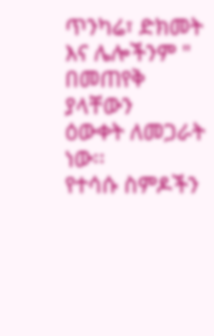ጥንካሬ፣ ድክመት እና ሌሎችንም " በመጠየቅ ያላቸውን
ዕውቀት ለመጋራት ነው፡፡
የተሳሱ ስምዶችን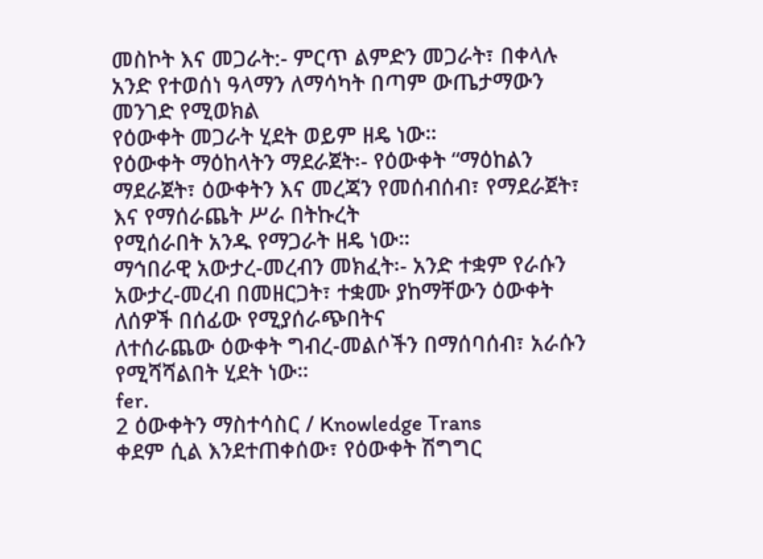መስኮት እና መጋራት:- ምርጥ ልምድን መጋራት፣ በቀላሉ አንድ የተወሰነ ዓላማን ለማሳካት በጣም ውጤታማውን መንገድ የሚወክል
የዕውቀት መጋራት ሂደት ወይም ዘዴ ነው።
የዕውቀት ማዕከላትን ማደራጀት፡- የዕውቀት “ማዕከልን ማደራጀት፣ ዕውቀትን እና መረጃን የመሰብሰብ፣ የማደራጀት፣ እና የማሰራጨት ሥራ በትኩረት
የሚሰራበት አንዱ የማጋራት ዘዴ ነው።
ማኅበራዊ አውታረ-መረብን መክፈት፡- አንድ ተቋም የራሱን አውታረ-መረብ በመዘርጋት፣ ተቋሙ ያከማቸውን ዕውቀት ለሰዎች በሰፊው የሚያሰራጭበትና
ለተሰራጨው ዕውቀት ግብረ-መልሶችን በማሰባሰብ፣ አራሱን የሚሻሻልበት ሂደት ነው።
fer.
2 ዕውቀትን ማስተሳስር / Knowledge Trans
ቀደም ሲል እንደተጠቀሰው፣ የዕውቀት ሽግግር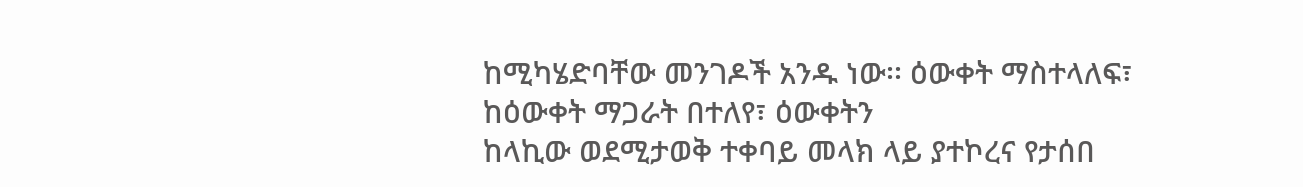ከሚካሄድባቸው መንገዶች አንዱ ነው፡፡ ዕውቀት ማስተላለፍ፣ ከዕውቀት ማጋራት በተለየ፣ ዕውቀትን
ከላኪው ወደሚታወቅ ተቀባይ መላክ ላይ ያተኮረና የታሰበ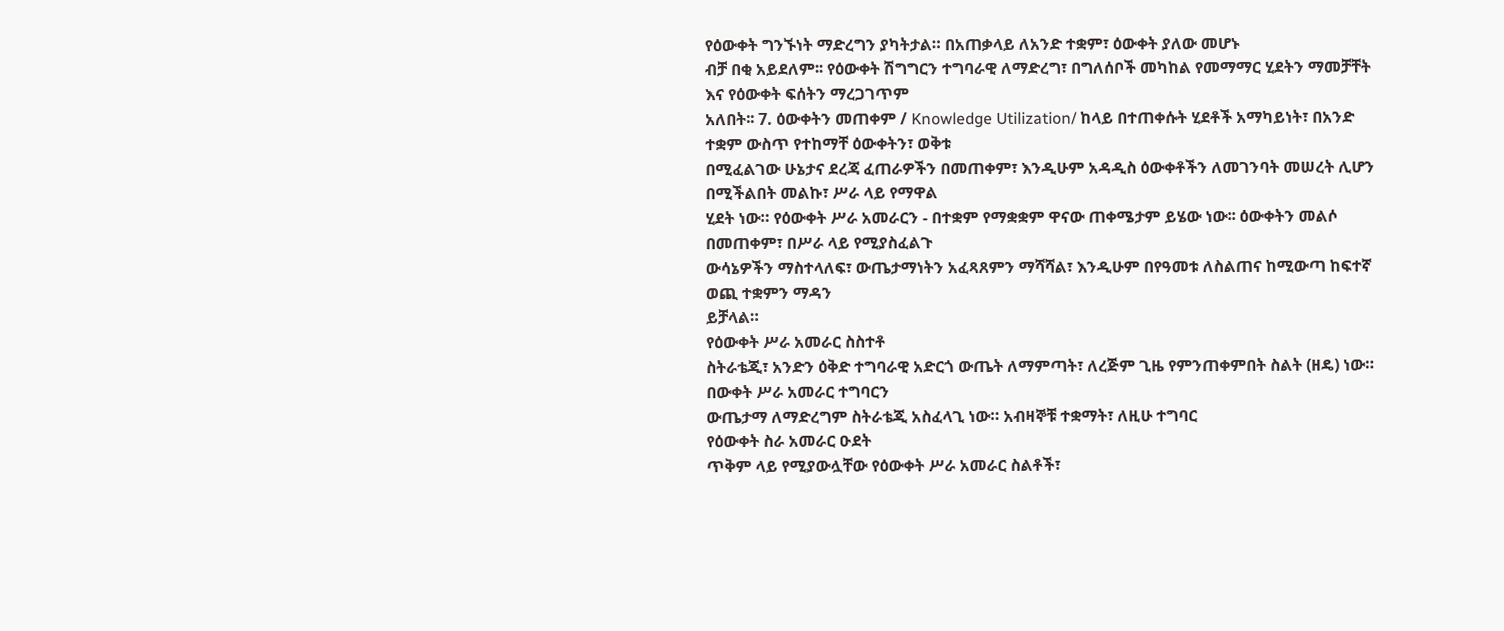የዕውቀት ግንኙነት ማድረግን ያካትታል። በአጠቃላይ ለአንድ ተቋም፣ ዕውቀት ያለው መሆኑ
ብቻ በቂ አይደለም፡፡ የዕውቀት ሽግግርን ተግባራዊ ለማድረግ፣ በግለሰቦች መካከል የመማማር ሂደትን ማመቻቸት እና የዕውቀት ፍሰትን ማረጋገጥም
አለበት፡፡ 7. ዕውቀትን መጠቀም / Knowledge Utilization/ ከላይ በተጠቀሱት ሂደቶች አማካይነት፣ በአንድ ተቋም ውስጥ የተከማቸ ዕውቀትን፣ ወቅቱ
በሚፈልገው ሁኔታና ደረጃ ፈጠራዎችን በመጠቀም፣ እንዲሁም አዳዲስ ዕውቀቶችን ለመገንባት መሠረት ሊሆን በሚችልበት መልኩ፣ ሥራ ላይ የማዋል
ሂደት ነው። የዕውቀት ሥራ አመራርን - በተቋም የማቋቋም ዋናው ጠቀሜታም ይሄው ነው፡፡ ዕውቀትን መልሶ በመጠቀም፣ በሥራ ላይ የሚያስፈልጉ
ውሳኔዎችን ማስተላለፍ፣ ውጤታማነትን አፈጻጸምን ማሻሻል፣ እንዲሁም በየዓመቱ ለስልጠና ከሚውጣ ከፍተኛ ወጪ ተቋምን ማዳን
ይቻላል።
የዕውቀት ሥራ አመራር ስስተቶ
ስትራቴጂ፣ አንድን ዕቅድ ተግባራዊ አድርጎ ውጤት ለማምጣት፣ ለረጅም ጊዜ የምንጠቀምበት ስልት (ዘዴ) ነው። በውቀት ሥራ አመራር ተግባርን
ውጤታማ ለማድረግም ስትራቴጂ አስፈላጊ ነው። አብዛኞቹ ተቋማት፣ ለዚሁ ተግባር
የዕውቀት ስራ አመራር ዑደት
ጥቅም ላይ የሚያውሏቸው የዕውቀት ሥራ አመራር ስልቶች፣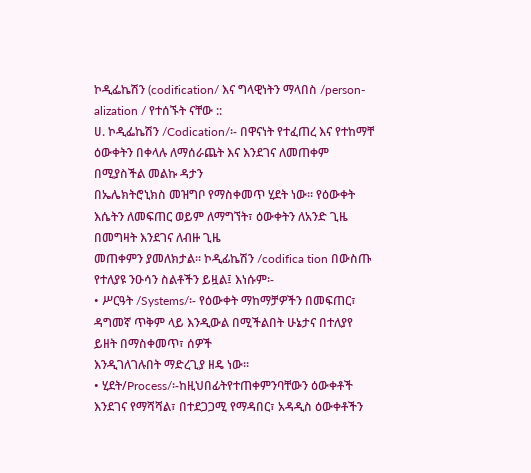ኮዲፌኬሽን (codification/ እና ግላዊነትን ማላበስ /person- alization / የተሰኙት ናቸው ::
ሀ. ኮዲፌኬሽን /Codication/፡- በዋናነት የተፈጠረ እና የተከማቸ ዕውቀትን በቀላሉ ለማሰራጨት እና እንደገና ለመጠቀም በሚያስችል መልኩ ዳታን
በኤሌክትሮኒክስ መዝግቦ የማስቀመጥ ሂደት ነው። የዕውቀት እሴትን ለመፍጠር ወይም ለማግኘት፣ ዕውቀትን ለአንድ ጊዜ በመግዛት እንደገና ለብዙ ጊዜ
መጠቀምን ያመለክታል። ኮዲፊኬሽን /codifica tion በውስጡ የተለያዩ ንዑሳን ስልቶችን ይዟል፤ እነሱም፡-
• ሥርዓት /Systems/፡- የዕውቀት ማከማቻዎችን በመፍጠር፣ ዳግመኛ ጥቅም ላይ እንዲውል በሚችልበት ሁኔታና በተለያየ ይዘት በማስቀመጥ፣ ሰዎች
እንዲገለገሉበት ማድረጊያ ዘዴ ነው።
• ሂደት/Process/፡-ከዚህበፊትየተጠቀምንባቸውን ዕውቀቶች እንደገና የማሻሻል፣ በተደጋጋሚ የማዳበር፣ አዳዲስ ዕውቀቶችን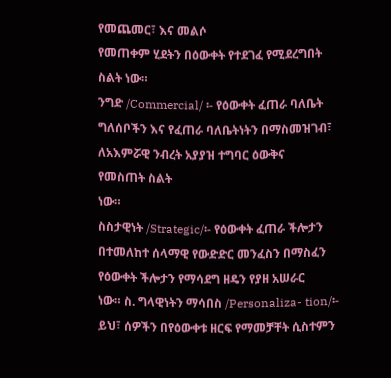የመጨመር፣ እና መልሶ
የመጠቀም ሂደትን በዕውቀት የተደገፈ የሚደረግበት ስልት ነው።
ንግድ /Commercial/ ፡- የዕውቀት ፈጠራ ባለቤት ግለሰቦችን እና የፈጠራ ባለቤትነትን በማስመዝገብ፣ ለአእምሯዊ ንብረት አያያዝ ተግባር ዕውቅና
የመስጠት ስልት
ነው።
ስስታዊነት /Strategic/፡- የዕውቀት ፈጠራ ችሎታን በተመለከተ ሰላማዊ የውድድር መንፈስን በማስፈን የዕውቀት ችሎታን የማሳደግ ዘዴን የያዘ አሠራር
ነው። ስ. ግላዊነትን ማሳበስ /Personaliza- tion/፡- ይህ፣ ሰዎችን በየዕውቀቱ ዘርፍ የማመቻቸት ሲስተምን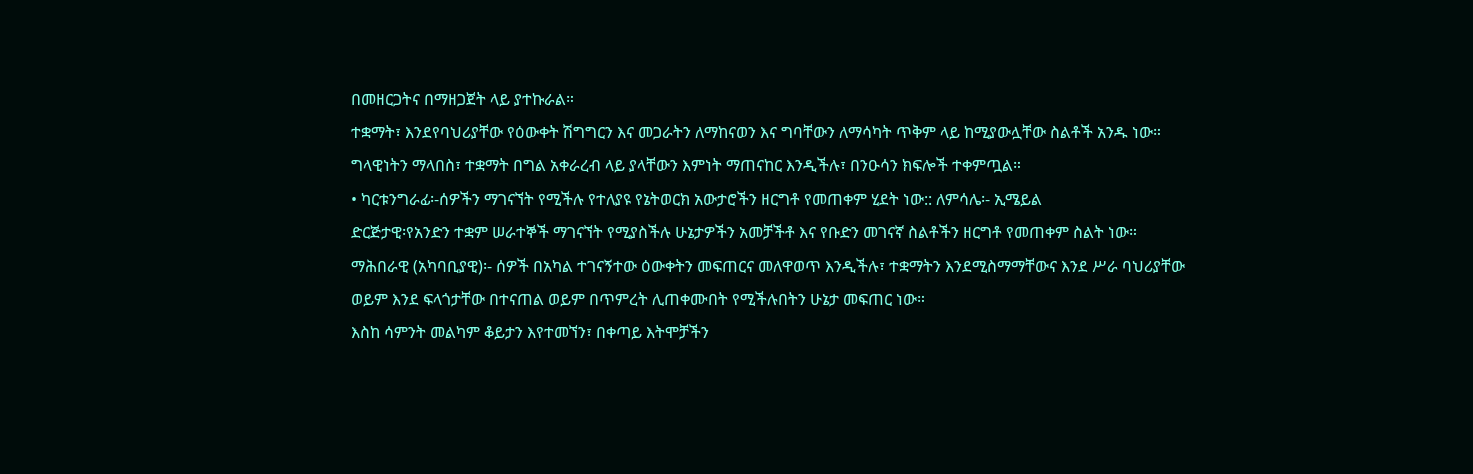በመዘርጋትና በማዘጋጀት ላይ ያተኩራል።
ተቋማት፣ እንደየባህሪያቸው የዕውቀት ሽግግርን እና መጋራትን ለማከናወን እና ግባቸውን ለማሳካት ጥቅም ላይ ከሚያውሏቸው ስልቶች አንዱ ነው።
ግላዊነትን ማላበስ፣ ተቋማት በግል አቀራረብ ላይ ያላቸውን እምነት ማጠናከር እንዲችሉ፣ በንዑሳን ክፍሎች ተቀምጧል።
• ካርቱንግራፊ፡-ሰዎችን ማገናኘት የሚችሉ የተለያዩ የኔትወርክ አውታሮችን ዘርግቶ የመጠቀም ሂደት ነው:: ለምሳሌ፡- ኢሜይል
ድርጅታዊ፡የአንድን ተቋም ሠራተኞች ማገናኘት የሚያስችሉ ሁኔታዎችን አመቻችቶ እና የቡድን መገናኛ ስልቶችን ዘርግቶ የመጠቀም ስልት ነው።
ማሕበራዊ (አካባቢያዊ)፡- ሰዎች በአካል ተገናኝተው ዕውቀትን መፍጠርና መለዋወጥ እንዲችሉ፣ ተቋማትን እንደሚስማማቸውና እንደ ሥራ ባህሪያቸው
ወይም እንደ ፍላጎታቸው በተናጠል ወይም በጥምረት ሊጠቀሙበት የሚችሉበትን ሁኔታ መፍጠር ነው።
እስከ ሳምንት መልካም ቆይታን እየተመኘን፣ በቀጣይ እትሞቻችን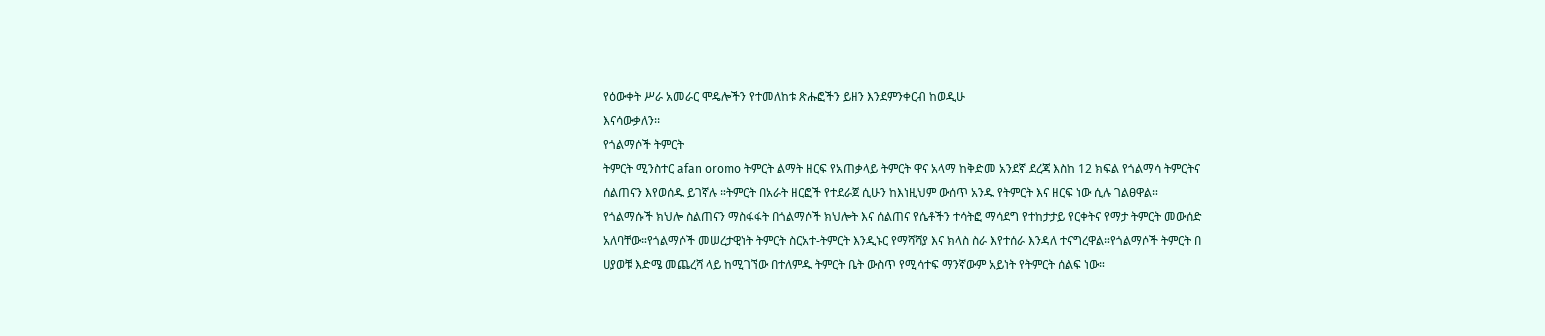የዕውቀት ሥራ አመራር ሞዴሎችን የተመለከቱ ጽሑፎችን ይዘን እንደምንቀርብ ከወዲሁ
እናሳውቃለን፡፡
የጎልማሶች ትምርት
ትምርት ሚንስተር afan oromo ትምርት ልማት ዘርፍ የአጠቃላይ ትምርት ዋና አላማ ከቅድመ አንደኛ ደረጃ እስከ 12 ክፍል የጎልማሳ ትምርትና
ሰልጠናን እየወሰዱ ይገኛሉ ።ትምርት በአራት ዘርፎች የተደራጀ ሲሁን ከእነዚህም ውሰጥ አንዱ የትምርት እና ዘርፍ ነው ሲሉ ገልፀዋል።
የጎልማሱች ክህሎ ስልጠናን ማስፋፋት በጎልማሶች ክህሎት እና ሰልጠና የሴቶችን ተሳትፎ ማሳደግ የተከታታይ የርቀትና የማታ ትምርት መውሰድ
አለባቸው።የጎልማሶች መሠረታዊነት ትምርት ስርአተ-ትምርት እንዲኑር የማሻሻያ እና ክላስ ስራ እየተሰራ እንዳለ ተናግረዋል።የጎልማሶች ትምርት በ
ሀያወቹ እድሜ መጨረሻ ላይ ከሚገኘው በተለምዱ ትምርት ቤት ውስጥ የሚሳተፍ ማንኛውም አይነት የትምርት ሰልፍ ነው።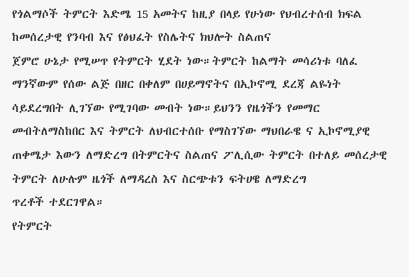የጎልማሶች ትምርት እድሜ 15 አመትና ከዚያ በላይ የሁነው የህብረተሰብ ክፍል ከመሰረታዊ የንባብ እና የፅህፈት የስሌትና ክህሎት ስልጠና
ጀምሮ ሁኔታ የሚሠጥ የትምርት ሂደት ነው።ትምርት ከልማት መሳሪነቱ ባለፈ ማንኛውም የሰው ልጅ በዘር በቀለም በሀይማኖትና በኢኮኖሚ ደረጃ ልዬነት
ሳይደረግበት ሊገኘው የሚገባው መብት ነው።ይህንን የዜጎችን የመማር መብትለማስከበር እና ትምርት ለህብርተሰቡ የማስገኘው ማህበራዌ ና ኢኮኖሚያዊ
ጠቀሜታ እውን ለማድረግ በትምርትና ስልጠና ፖሊሲው ትምርት በተለይ መሰረታዊ ትምርት ለሁሉም ዜጎች ለማዳረስ እና ስርጭቱን ፍትሀዌ ለማድረግ
ጥረቶች ተደርገዋል።
የትምርት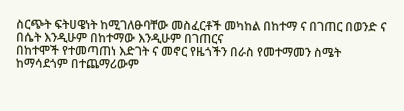ስርጭት ፍትሀዌነት ከሚገለፁባቸው መስፈርቶች መካከል በከተማ ና በገጠር በወንድ ና በሴት እንዲሁም በከተማው እንዲሁም በገጠርና
በከተሞች የተመጣጠነ እድገት ና መኖር የዜጎችን በራስ የመተማመን ስሜት ከማሳደጎም በተጨማሪውም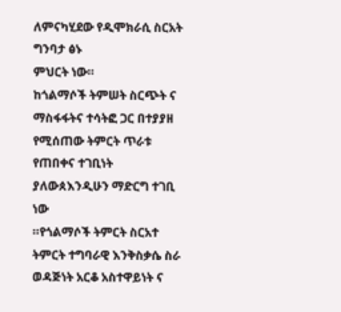ለምናካሂደው የዲሞክራሲ ስርአት ግንባታ ፅኑ
ምህርት ነው።
ከጎልማሶች ትምሠት ስርጭት ና ማስፋፋትና ተሳትፎ ጋር በተያያዘ የሚሰጠው ትምርት ጥራቱ የጠበቀና ተገቢነት ያለውጰእንዲሁን ማድርግ ተገቢ ነው
።የጎልማሶች ትምርት ስርአተ ትምርት ተግባራዊ እንቅስቃሴ ስራ ወዳጅነት አርቆ አስተዋይነት ና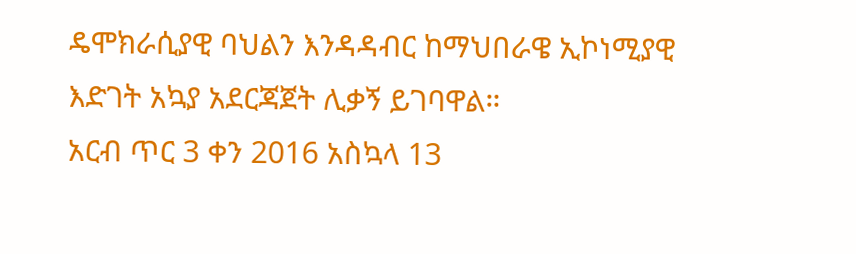ዴሞክራሲያዊ ባህልን እንዳዳብር ከማህበራዌ ኢኮነሚያዊ
እድገት አኳያ አደርጃጀት ሊቃኝ ይገባዋል።
አርብ ጥር 3 ቀን 2016 አስኳላ 13